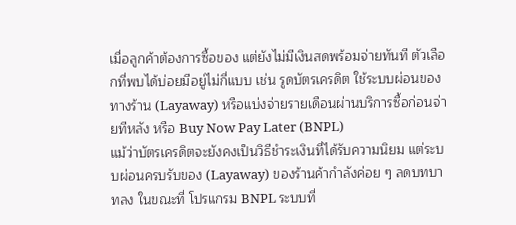เมื่อลูกค้าต้องการซื้อของ แต่ยังไม่มีเงินสดพร้อมจ่ายทันที ตัวเลือกที่พบได้บ่อยมีอยู่ไม่กี่แบบ เช่น รูดบัตรเครดิต ใช้ระบบผ่อนของทางร้าน (Layaway) หรือแบ่งจ่ายรายเดือนผ่านบริการซื้อก่อนจ่ายทีหลัง หรือ Buy Now Pay Later (BNPL)
แม้ว่าบัตรเครดิตจะยังคงเป็นวิธีชำระเงินที่ได้รับความนิยม แต่ระบบผ่อนครบรับของ (Layaway) ของร้านค้ากำลังค่อย ๆ ลดบทบาทลง ในขณะที่ โปรแกรม BNPL ระบบที่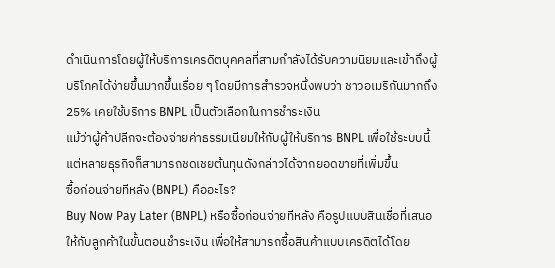ดำเนินการโดยผู้ให้บริการเครดิตบุคคลที่สามกำลังได้รับความนิยมและเข้าถึงผู้บริโภคได้ง่ายขึ้นมากขึ้นเรื่อย ๆ โดยมีการสำรวจหนึ่งพบว่า ชาวอเมริกันมากถึง 25% เคยใช้บริการ BNPL เป็นตัวเลือกในการชำระเงิน
แม้ว่าผู้ค้าปลีกจะต้องจ่ายค่าธรรมเนียมให้กับผู้ให้บริการ BNPL เพื่อใช้ระบบนี้ แต่หลายธุรกิจก็สามารถชดเชยต้นทุนดังกล่าวได้จากยอดขายที่เพิ่มขึ้น
ซื้อก่อนจ่ายทีหลัง (BNPL) คืออะไร?
Buy Now Pay Later (BNPL) หรือซื้อก่อนจ่ายทีหลัง คือรูปแบบสินเชื่อที่เสนอให้กับลูกค้าในขั้นตอนชำระเงิน เพื่อให้สามารถซื้อสินค้าแบบเครดิตได้โดย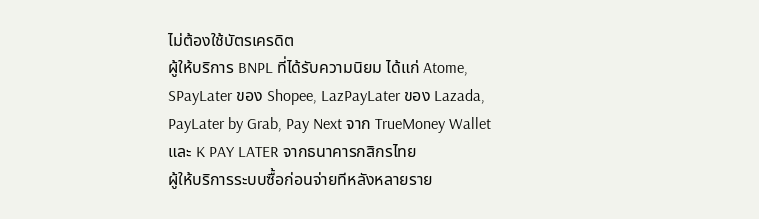ไม่ต้องใช้บัตรเครดิต
ผู้ให้บริการ BNPL ที่ได้รับความนิยม ได้แก่ Atome, SPayLater ของ Shopee, LazPayLater ของ Lazada, PayLater by Grab, Pay Next จาก TrueMoney Wallet และ K PAY LATER จากธนาคารกสิกรไทย
ผู้ให้บริการระบบซื้อก่อนจ่ายทีหลังหลายราย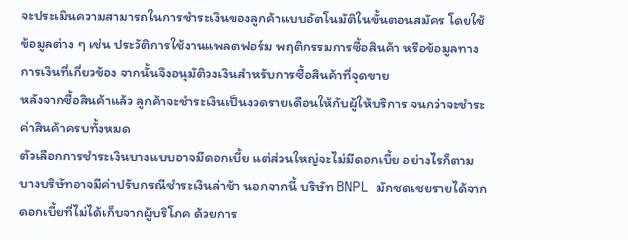จะประเมินความสามารถในการชำระเงินของลูกค้าแบบอัตโนมัติในขั้นตอนสมัคร โดยใช้ข้อมูลต่าง ๆ เช่น ประวัติการใช้งานแพลตฟอร์ม พฤติกรรมการซื้อสินค้า หรือข้อมูลทางการเงินที่เกี่ยวข้อง จากนั้นจึงอนุมัติวงเงินสำหรับการซื้อสินค้าที่จุดขาย
หลังจากซื้อสินค้าแล้ว ลูกค้าจะชำระเงินเป็นงวดรายเดือนให้กับผู้ให้บริการ จนกว่าจะชำระค่าสินค้าครบทั้งหมด
ตัวเลือกการชำระเงินบางแบบอาจมีดอกเบี้ย แต่ส่วนใหญ่จะไม่มีดอกเบี้ย อย่างไรก็ตาม บางบริษัทอาจมีค่าปรับกรณีชำระเงินล่าช้า นอกจากนี้ บริษัท BNPL มักชดเชยรายได้จากดอกเบี้ยที่ไม่ได้เก็บจากผู้บริโภค ด้วยการ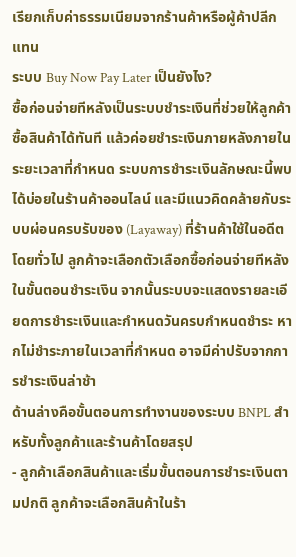เรียกเก็บค่าธรรมเนียมจากร้านค้าหรือผู้ค้าปลีกแทน
ระบบ Buy Now Pay Later เป็นยังไง?
ซื้อก่อนจ่ายทีหลังเป็นระบบชำระเงินที่ช่วยให้ลูกค้าซื้อสินค้าได้ทันที แล้วค่อยชำระเงินภายหลังภายในระยะเวลาที่กำหนด ระบบการชำระเงินลักษณะนี้พบได้บ่อยในร้านค้าออนไลน์ และมีแนวคิดคล้ายกับระบบผ่อนครบรับของ (Layaway) ที่ร้านค้าใช้ในอดีต
โดยทั่วไป ลูกค้าจะเลือกตัวเลือกซื้อก่อนจ่ายทีหลังในขั้นตอนชำระเงิน จากนั้นระบบจะแสดงรายละเอียดการชำระเงินและกำหนดวันครบกำหนดชำระ หากไม่ชำระภายในเวลาที่กำหนด อาจมีค่าปรับจากการชำระเงินล่าช้า
ด้านล่างคือขั้นตอนการทำงานของระบบ BNPL สำหรับทั้งลูกค้าและร้านค้าโดยสรุป
- ลูกค้าเลือกสินค้าและเริ่มขั้นตอนการชำระเงินตามปกติ ลูกค้าจะเลือกสินค้าในร้า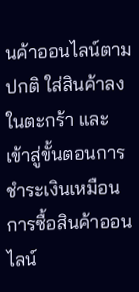นค้าออนไลน์ตามปกติ ใส่สินค้าลงในตะกร้า และเข้าสู่ขั้นตอนการชำระเงินเหมือนการซื้อสินค้าออนไลน์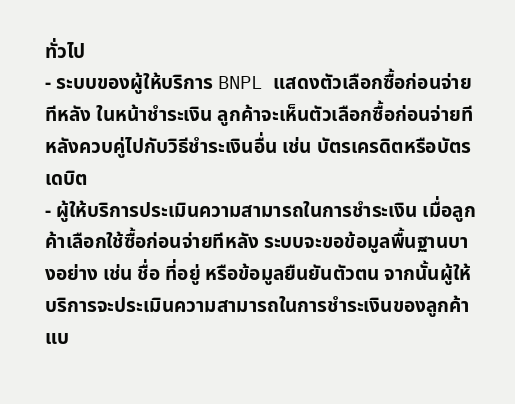ทั่วไป
- ระบบของผู้ให้บริการ BNPL แสดงตัวเลือกซื้อก่อนจ่ายทีหลัง ในหน้าชำระเงิน ลูกค้าจะเห็นตัวเลือกซื้อก่อนจ่ายทีหลังควบคู่ไปกับวิธีชำระเงินอื่น เช่น บัตรเครดิตหรือบัตรเดบิต
- ผู้ให้บริการประเมินความสามารถในการชำระเงิน เมื่อลูกค้าเลือกใช้ซื้อก่อนจ่ายทีหลัง ระบบจะขอข้อมูลพื้นฐานบางอย่าง เช่น ชื่อ ที่อยู่ หรือข้อมูลยืนยันตัวตน จากนั้นผู้ให้บริการจะประเมินความสามารถในการชำระเงินของลูกค้าแบ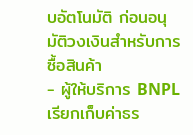บอัตโนมัติ ก่อนอนุมัติวงเงินสำหรับการซื้อสินค้า
- ผู้ให้บริการ BNPL เรียกเก็บค่าธร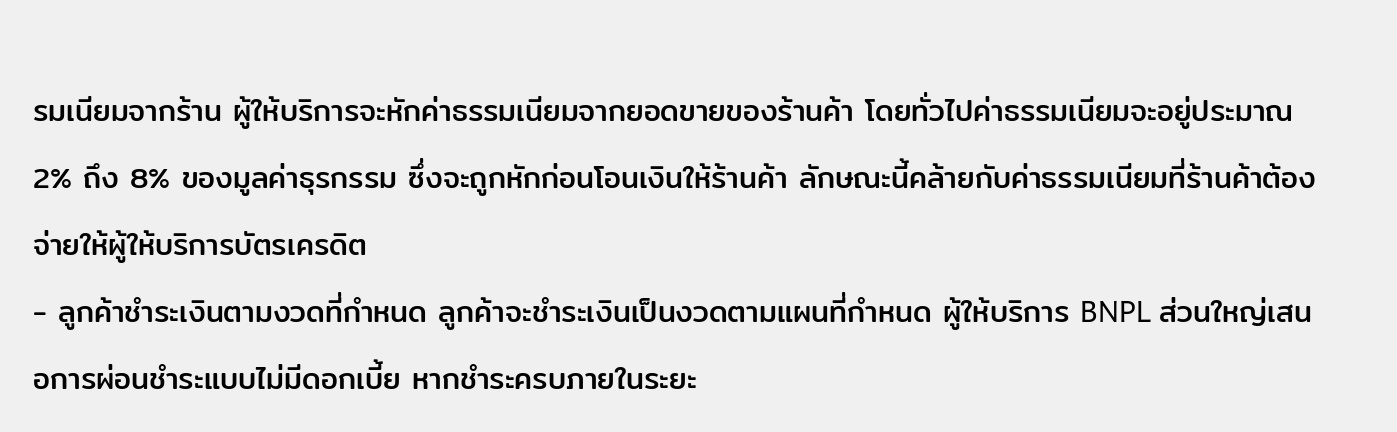รมเนียมจากร้าน ผู้ให้บริการจะหักค่าธรรมเนียมจากยอดขายของร้านค้า โดยทั่วไปค่าธรรมเนียมจะอยู่ประมาณ 2% ถึง 8% ของมูลค่าธุรกรรม ซึ่งจะถูกหักก่อนโอนเงินให้ร้านค้า ลักษณะนี้คล้ายกับค่าธรรมเนียมที่ร้านค้าต้องจ่ายให้ผู้ให้บริการบัตรเครดิต
- ลูกค้าชำระเงินตามงวดที่กำหนด ลูกค้าจะชำระเงินเป็นงวดตามแผนที่กำหนด ผู้ให้บริการ BNPL ส่วนใหญ่เสนอการผ่อนชำระแบบไม่มีดอกเบี้ย หากชำระครบภายในระยะ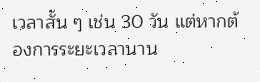เวลาสั้น ๆ เช่น 30 วัน แต่หากต้องการระยะเวลานาน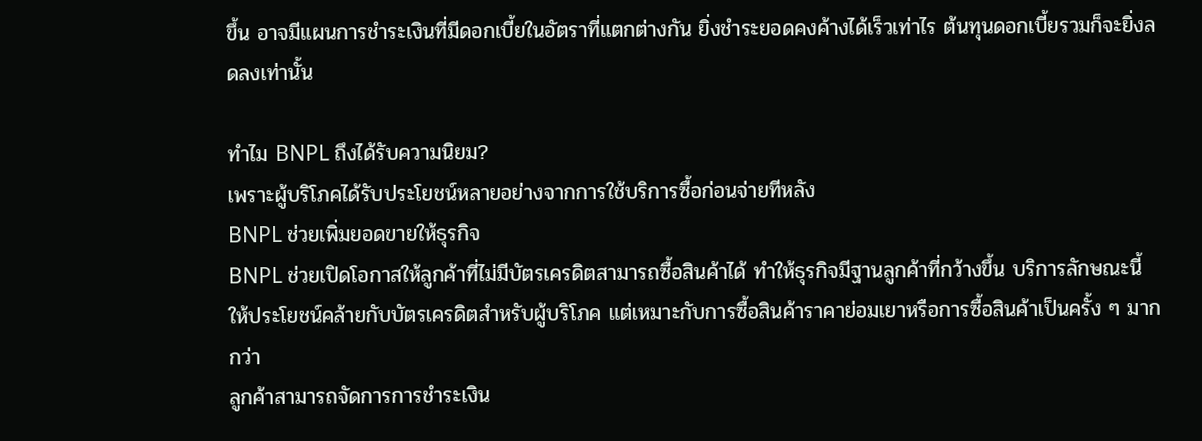ขึ้น อาจมีแผนการชำระเงินที่มีดอกเบี้ยในอัตราที่แตกต่างกัน ยิ่งชำระยอดคงค้างได้เร็วเท่าไร ต้นทุนดอกเบี้ยรวมก็จะยิ่งลดลงเท่านั้น

ทำไม BNPL ถึงได้รับความนิยม?
เพราะผู้บริโภคได้รับประโยชน์หลายอย่างจากการใช้บริการซื้อก่อนจ่ายทีหลัง
BNPL ช่วยเพิ่มยอดขายให้ธุรกิจ
BNPL ช่วยเปิดโอกาสให้ลูกค้าที่ไม่มีบัตรเครดิตสามารถซื้อสินค้าได้ ทำให้ธุรกิจมีฐานลูกค้าที่กว้างขึ้น บริการลักษณะนี้ให้ประโยชน์คล้ายกับบัตรเครดิตสำหรับผู้บริโภค แต่เหมาะกับการซื้อสินค้าราคาย่อมเยาหรือการซื้อสินค้าเป็นครั้ง ๆ มากกว่า
ลูกค้าสามารถจัดการการชำระเงิน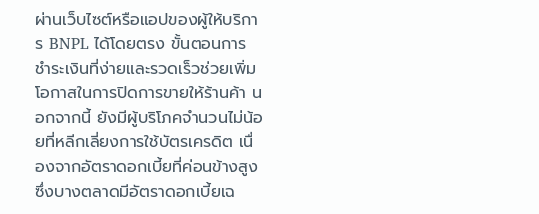ผ่านเว็บไซต์หรือแอปของผู้ให้บริการ BNPL ได้โดยตรง ขั้นตอนการชำระเงินที่ง่ายและรวดเร็วช่วยเพิ่มโอกาสในการปิดการขายให้ร้านค้า นอกจากนี้ ยังมีผู้บริโภคจำนวนไม่น้อยที่หลีกเลี่ยงการใช้บัตรเครดิต เนื่องจากอัตราดอกเบี้ยที่ค่อนข้างสูง ซึ่งบางตลาดมีอัตราดอกเบี้ยเฉ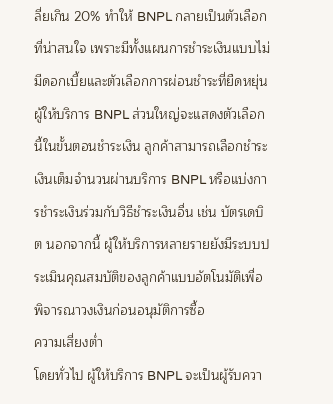ลี่ยเกิน 20% ทำให้ BNPL กลายเป็นตัวเลือกที่น่าสนใจ เพราะมีทั้งแผนการชำระเงินแบบไม่มีดอกเบี้ยและตัวเลือกการผ่อนชำระที่ยืดหยุ่น
ผู้ให้บริการ BNPL ส่วนใหญ่จะแสดงตัวเลือกนี้ในขั้นตอนชำระเงิน ลูกค้าสามารถเลือกชำระเงินเต็มจำนวนผ่านบริการ BNPL หรือแบ่งการชำระเงินร่วมกับวิธีชำระเงินอื่น เช่น บัตรเดบิต นอกจากนี้ ผู้ให้บริการหลายรายยังมีระบบประเมินคุณสมบัติของลูกค้าแบบอัตโนมัติเพื่อพิจารณาวงเงินก่อนอนุมัติการซื้อ
ความเสี่ยงต่ำ
โดยทั่วไป ผู้ให้บริการ BNPL จะเป็นผู้รับควา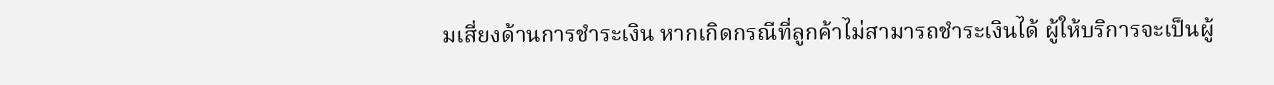มเสี่ยงด้านการชำระเงิน หากเกิดกรณีที่ลูกค้าไม่สามารถชำระเงินได้ ผู้ให้บริการจะเป็นผู้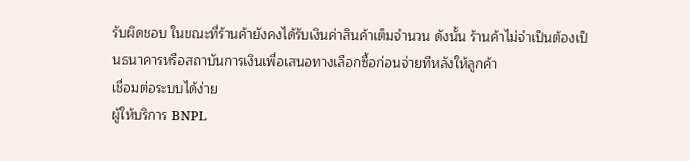รับผิดชอบ ในขณะที่ร้านค้ายังคงได้รับเงินค่าสินค้าเต็มจำนวน ดังนั้น ร้านค้าไม่จำเป็นต้องเป็นธนาคารหรือสถาบันการเงินเพื่อเสนอทางเลือกซื้อก่อนจ่ายทีหลังให้ลูกค้า
เชื่อมต่อระบบได้ง่าย
ผู้ให้บริการ BNPL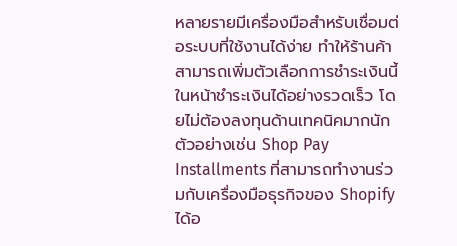หลายรายมีเครื่องมือสำหรับเชื่อมต่อระบบที่ใช้งานได้ง่าย ทำให้ร้านค้าสามารถเพิ่มตัวเลือกการชำระเงินนี้ในหน้าชำระเงินได้อย่างรวดเร็ว โดยไม่ต้องลงทุนด้านเทคนิคมากนัก ตัวอย่างเช่น Shop Pay Installments ที่สามารถทำงานร่วมกับเครื่องมือธุรกิจของ Shopify ได้อ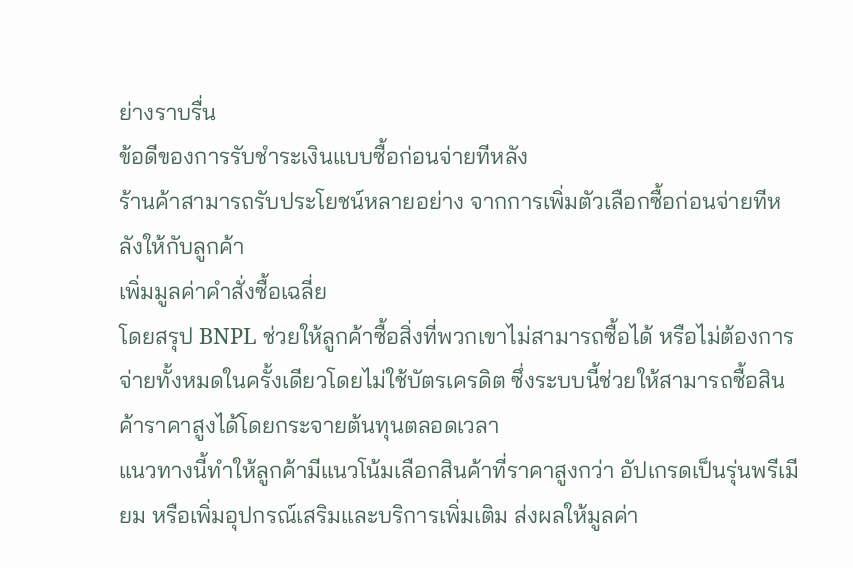ย่างราบรื่น
ข้อดีของการรับชำระเงินแบบซื้อก่อนจ่ายทีหลัง
ร้านค้าสามารถรับประโยชน์หลายอย่าง จากการเพิ่มตัวเลือกซื้อก่อนจ่ายทีหลังให้กับลูกค้า
เพิ่มมูลค่าคำสั่งซื้อเฉลี่ย
โดยสรุป BNPL ช่วยให้ลูกค้าซื้อสิ่งที่พวกเขาไม่สามารถซื้อได้ หรือไม่ต้องการจ่ายทั้งหมดในครั้งเดียวโดยไม่ใช้บัตรเครดิต ซึ่งระบบนี้ช่วยให้สามารถซื้อสินค้าราคาสูงได้โดยกระจายต้นทุนตลอดเวลา
แนวทางนี้ทำให้ลูกค้ามีแนวโน้มเลือกสินค้าที่ราคาสูงกว่า อัปเกรดเป็นรุ่นพรีเมียม หรือเพิ่มอุปกรณ์เสริมและบริการเพิ่มเติม ส่งผลให้มูลค่า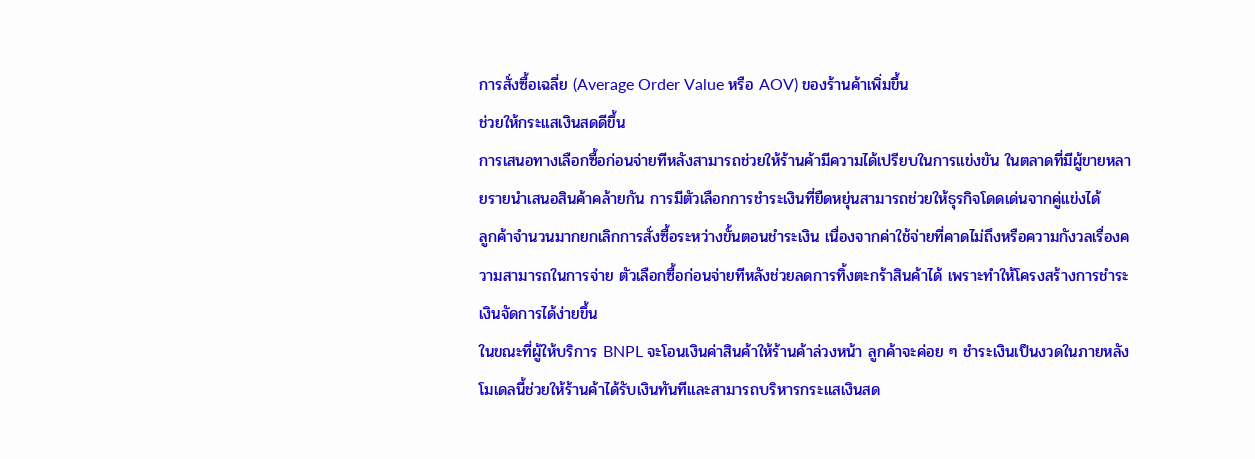การสั่งซื้อเฉลี่ย (Average Order Value หรือ AOV) ของร้านค้าเพิ่มขึ้น
ช่วยให้กระแสเงินสดดีขึ้น
การเสนอทางเลือกซื้อก่อนจ่ายทีหลังสามารถช่วยให้ร้านค้ามีความได้เปรียบในการแข่งขัน ในตลาดที่มีผู้ขายหลายรายนำเสนอสินค้าคล้ายกัน การมีตัวเลือกการชำระเงินที่ยืดหยุ่นสามารถช่วยให้ธุรกิจโดดเด่นจากคู่แข่งได้
ลูกค้าจำนวนมากยกเลิกการสั่งซื้อระหว่างขั้นตอนชำระเงิน เนื่องจากค่าใช้จ่ายที่คาดไม่ถึงหรือความกังวลเรื่องความสามารถในการจ่าย ตัวเลือกซื้อก่อนจ่ายทีหลังช่วยลดการทิ้งตะกร้าสินค้าได้ เพราะทำให้โครงสร้างการชำระเงินจัดการได้ง่ายขึ้น
ในขณะที่ผู้ให้บริการ BNPL จะโอนเงินค่าสินค้าให้ร้านค้าล่วงหน้า ลูกค้าจะค่อย ๆ ชำระเงินเป็นงวดในภายหลัง โมเดลนี้ช่วยให้ร้านค้าได้รับเงินทันทีและสามารถบริหารกระแสเงินสด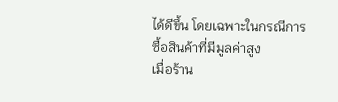ได้ดีขึ้น โดยเฉพาะในกรณีการซื้อสินค้าที่มีมูลค่าสูง
เมื่อร้าน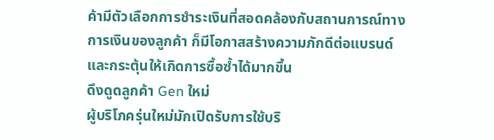ค้ามีตัวเลือกการชำระเงินที่สอดคล้องกับสถานการณ์ทางการเงินของลูกค้า ก็มีโอกาสสร้างความภักดีต่อแบรนด์และกระตุ้นให้เกิดการซื้อซ้ำได้มากขึ้น
ดึงดูดลูกค้า Gen ใหม่
ผู้บริโภครุ่นใหม่มักเปิดรับการใช้บริ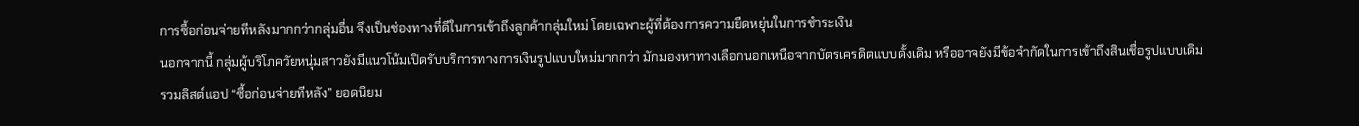การซื้อก่อนจ่ายทีหลังมากกว่ากลุ่มอื่น จึงเป็นช่องทางที่ดีในการเข้าถึงลูกค้ากลุ่มใหม่ โดยเฉพาะผู้ที่ต้องการความยืดหยุ่นในการชำระเงิน
นอกจากนี้ กลุ่มผู้บริโภควัยหนุ่มสาวยังมีแนวโน้มเปิดรับบริการทางการเงินรูปแบบใหม่มากกว่า มักมองหาทางเลือกนอกเหนือจากบัตรเครดิตแบบดั้งเดิม หรืออาจยังมีข้อจำกัดในการเข้าถึงสินเชื่อรูปแบบเดิม
รวมลิสต์แอป “ซื้อก่อนจ่ายทีหลัง” ยอดนิยม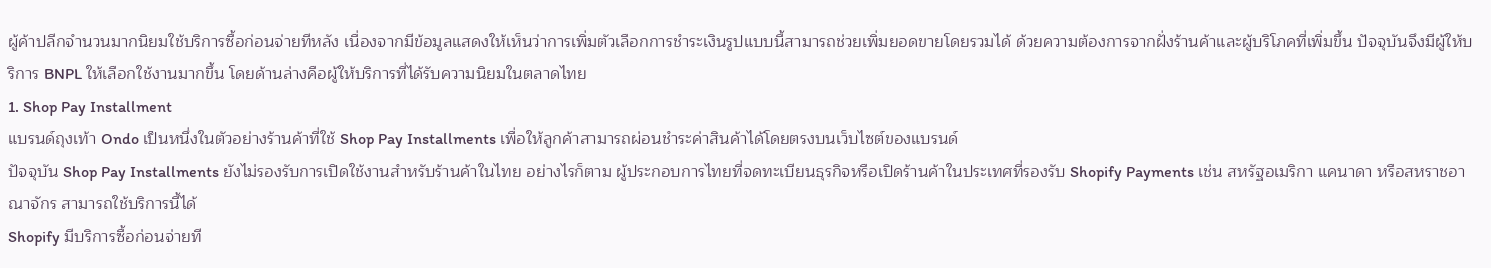ผู้ค้าปลีกจำนวนมากนิยมใช้บริการซื้อก่อนจ่ายทีหลัง เนื่องจากมีข้อมูลแสดงให้เห็นว่าการเพิ่มตัวเลือกการชำระเงินรูปแบบนี้สามารถช่วยเพิ่มยอดขายโดยรวมได้ ด้วยความต้องการจากฝั่งร้านค้าและผู้บริโภคที่เพิ่มขึ้น ปัจจุบันจึงมีผู้ให้บริการ BNPL ให้เลือกใช้งานมากขึ้น โดยด้านล่างคือผู้ให้บริการที่ได้รับความนิยมในตลาดไทย
1. Shop Pay Installment
แบรนด์ถุงเท้า Ondo เป็นหนึ่งในตัวอย่างร้านค้าที่ใช้ Shop Pay Installments เพื่อให้ลูกค้าสามารถผ่อนชำระค่าสินค้าได้โดยตรงบนเว็บไซต์ของแบรนด์
ปัจจุบัน Shop Pay Installments ยังไม่รองรับการเปิดใช้งานสำหรับร้านค้าในไทย อย่างไรก็ตาม ผู้ประกอบการไทยที่จดทะเบียนธุรกิจหรือเปิดร้านค้าในประเทศที่รองรับ Shopify Payments เช่น สหรัฐอเมริกา แคนาดา หรือสหราชอาณาจักร สามารถใช้บริการนี้ได้
Shopify มีบริการซื้อก่อนจ่ายที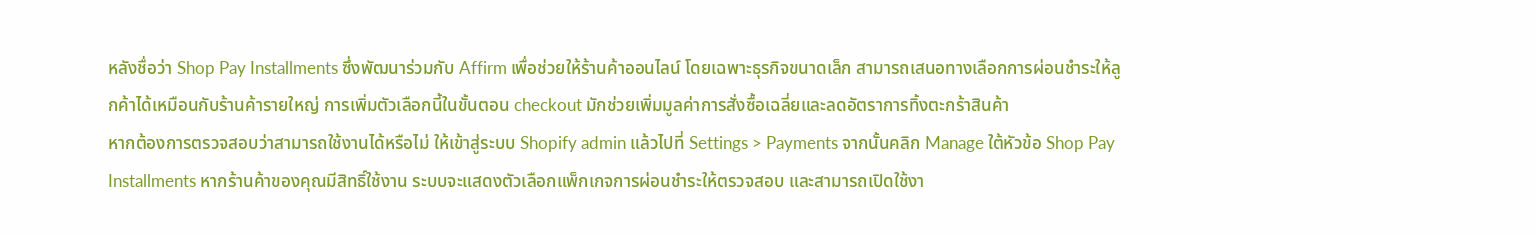หลังชื่อว่า Shop Pay Installments ซึ่งพัฒนาร่วมกับ Affirm เพื่อช่วยให้ร้านค้าออนไลน์ โดยเฉพาะธุรกิจขนาดเล็ก สามารถเสนอทางเลือกการผ่อนชำระให้ลูกค้าได้เหมือนกับร้านค้ารายใหญ่ การเพิ่มตัวเลือกนี้ในขั้นตอน checkout มักช่วยเพิ่มมูลค่าการสั่งซื้อเฉลี่ยและลดอัตราการทิ้งตะกร้าสินค้า
หากต้องการตรวจสอบว่าสามารถใช้งานได้หรือไม่ ให้เข้าสู่ระบบ Shopify admin แล้วไปที่ Settings > Payments จากนั้นคลิก Manage ใต้หัวข้อ Shop Pay Installments หากร้านค้าของคุณมีสิทธิ์ใช้งาน ระบบจะแสดงตัวเลือกแพ็กเกจการผ่อนชำระให้ตรวจสอบ และสามารถเปิดใช้งา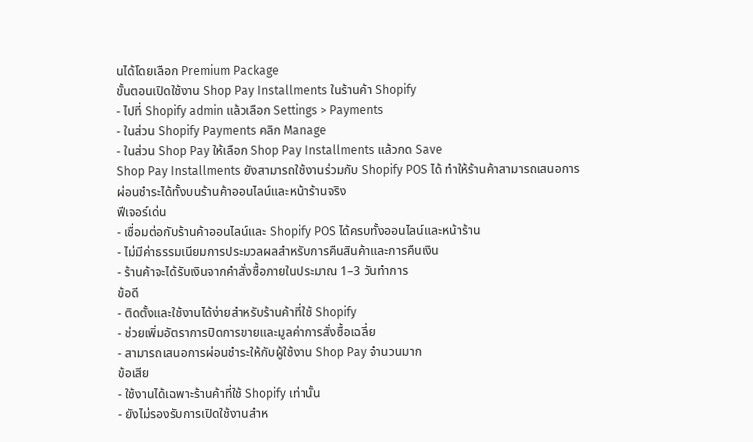นได้โดยเลือก Premium Package
ขั้นตอนเปิดใช้งาน Shop Pay Installments ในร้านค้า Shopify
- ไปที่ Shopify admin แล้วเลือก Settings > Payments
- ในส่วน Shopify Payments คลิก Manage
- ในส่วน Shop Pay ให้เลือก Shop Pay Installments แล้วกด Save
Shop Pay Installments ยังสามารถใช้งานร่วมกับ Shopify POS ได้ ทำให้ร้านค้าสามารถเสนอการผ่อนชำระได้ทั้งบนร้านค้าออนไลน์และหน้าร้านจริง
ฟีเจอร์เด่น
- เชื่อมต่อกับร้านค้าออนไลน์และ Shopify POS ได้ครบทั้งออนไลน์และหน้าร้าน
- ไม่มีค่าธรรมเนียมการประมวลผลสำหรับการคืนสินค้าและการคืนเงิน
- ร้านค้าจะได้รับเงินจากคำสั่งซื้อภายในประมาณ 1–3 วันทำการ
ข้อดี
- ติดตั้งและใช้งานได้ง่ายสำหรับร้านค้าที่ใช้ Shopify
- ช่วยเพิ่มอัตราการปิดการขายและมูลค่าการสั่งซื้อเฉลี่ย
- สามารถเสนอการผ่อนชำระให้กับผู้ใช้งาน Shop Pay จำนวนมาก
ข้อเสีย
- ใช้งานได้เฉพาะร้านค้าที่ใช้ Shopify เท่านั้น
- ยังไม่รองรับการเปิดใช้งานสำห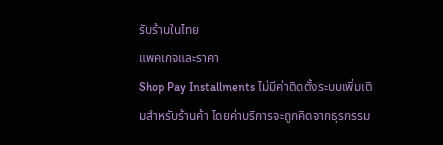รับร้านในไทย
แพคเกจและราคา
Shop Pay Installments ไม่มีค่าติดตั้งระบบเพิ่มเติมสำหรับร้านค้า โดยค่าบริการจะถูกคิดจากธุรกรรม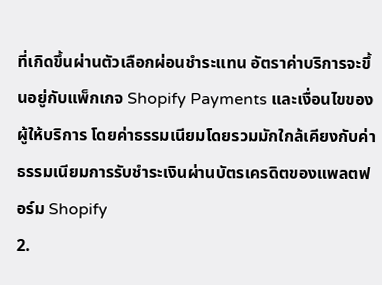ที่เกิดขึ้นผ่านตัวเลือกผ่อนชำระแทน อัตราค่าบริการจะขึ้นอยู่กับแพ็กเกจ Shopify Payments และเงื่อนไขของผู้ให้บริการ โดยค่าธรรมเนียมโดยรวมมักใกล้เคียงกับค่าธรรมเนียมการรับชำระเงินผ่านบัตรเครดิตของแพลตฟอร์ม Shopify
2.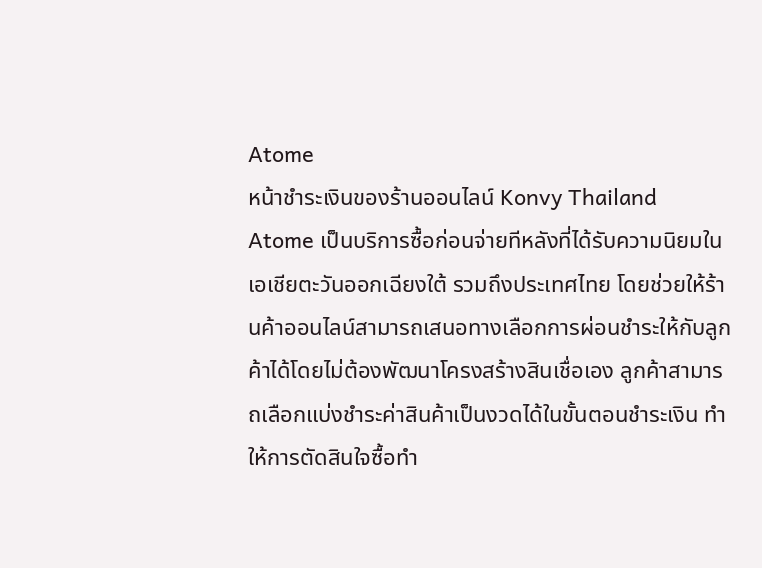Atome
หน้าชำระเงินของร้านออนไลน์ Konvy Thailand
Atome เป็นบริการซื้อก่อนจ่ายทีหลังที่ได้รับความนิยมในเอเชียตะวันออกเฉียงใต้ รวมถึงประเทศไทย โดยช่วยให้ร้านค้าออนไลน์สามารถเสนอทางเลือกการผ่อนชำระให้กับลูกค้าได้โดยไม่ต้องพัฒนาโครงสร้างสินเชื่อเอง ลูกค้าสามารถเลือกแบ่งชำระค่าสินค้าเป็นงวดได้ในขั้นตอนชำระเงิน ทำให้การตัดสินใจซื้อทำ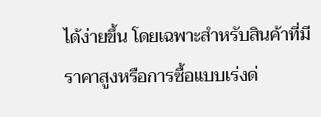ได้ง่ายขึ้น โดยเฉพาะสำหรับสินค้าที่มีราคาสูงหรือการซื้อแบบเร่งด่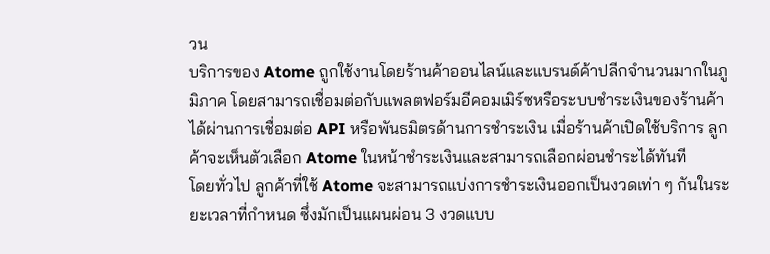วน
บริการของ Atome ถูกใช้งานโดยร้านค้าออนไลน์และแบรนด์ค้าปลีกจำนวนมากในภูมิภาค โดยสามารถเชื่อมต่อกับแพลตฟอร์มอีคอมเมิร์ซหรือระบบชำระเงินของร้านค้าได้ผ่านการเชื่อมต่อ API หรือพันธมิตรด้านการชำระเงิน เมื่อร้านค้าเปิดใช้บริการ ลูกค้าจะเห็นตัวเลือก Atome ในหน้าชำระเงินและสามารถเลือกผ่อนชำระได้ทันที
โดยทั่วไป ลูกค้าที่ใช้ Atome จะสามารถแบ่งการชำระเงินออกเป็นงวดเท่า ๆ กันในระยะเวลาที่กำหนด ซึ่งมักเป็นแผนผ่อน 3 งวดแบบ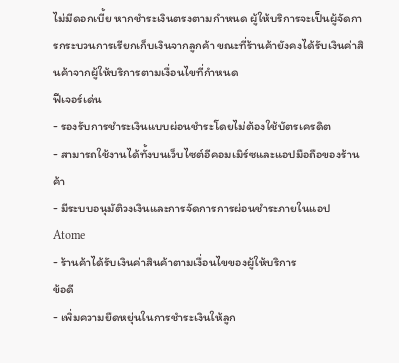ไม่มีดอกเบี้ย หากชำระเงินตรงตามกำหนด ผู้ให้บริการจะเป็นผู้จัดการกระบวนการเรียกเก็บเงินจากลูกค้า ขณะที่ร้านค้ายังคงได้รับเงินค่าสินค้าจากผู้ให้บริการตามเงื่อนไขที่กำหนด
ฟีเจอร์เด่น
- รองรับการชำระเงินแบบผ่อนชำระโดยไม่ต้องใช้บัตรเครดิต
- สามารถใช้งานได้ทั้งบนเว็บไซต์อีคอมเมิร์ซและแอปมือถือของร้านค้า
- มีระบบอนุมัติวงเงินและการจัดการการผ่อนชำระภายในแอป Atome
- ร้านค้าได้รับเงินค่าสินค้าตามเงื่อนไขของผู้ให้บริการ
ข้อดี
- เพิ่มความยืดหยุ่นในการชำระเงินให้ลูก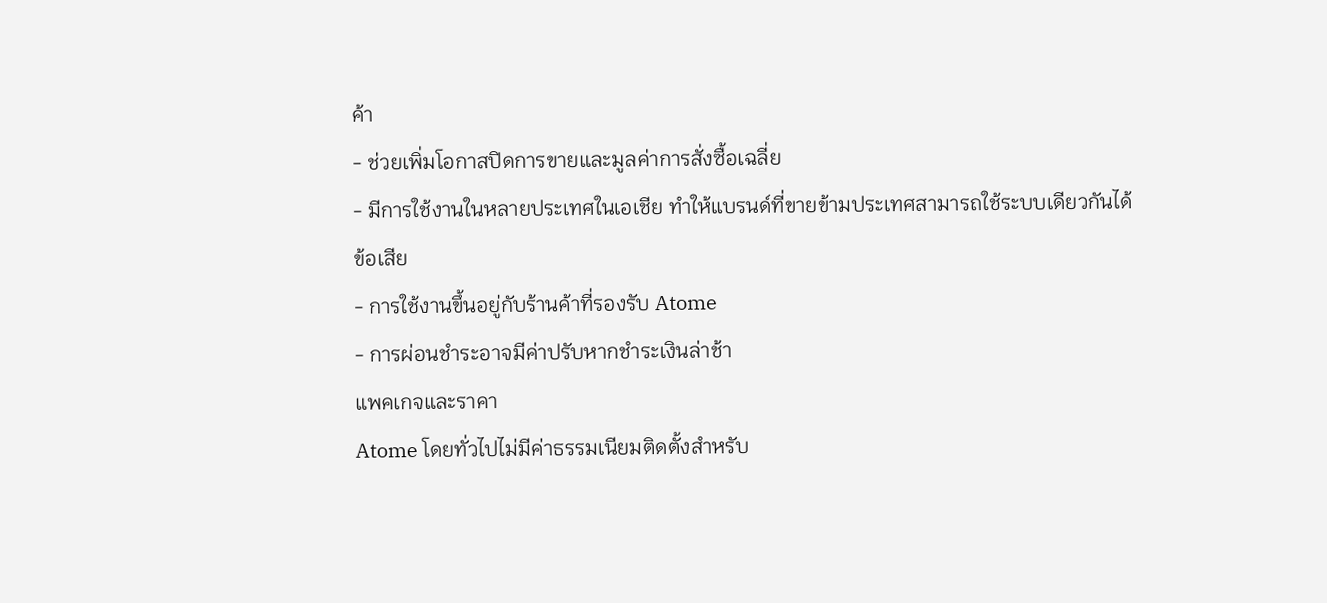ค้า
- ช่วยเพิ่มโอกาสปิดการขายและมูลค่าการสั่งซื้อเฉลี่ย
- มีการใช้งานในหลายประเทศในเอเชีย ทำให้แบรนด์ที่ขายข้ามประเทศสามารถใช้ระบบเดียวกันได้
ข้อเสีย
- การใช้งานขึ้นอยู่กับร้านค้าที่รองรับ Atome
- การผ่อนชำระอาจมีค่าปรับหากชำระเงินล่าช้า
แพคเกจและราคา
Atome โดยทั่วไปไม่มีค่าธรรมเนียมติดตั้งสำหรับ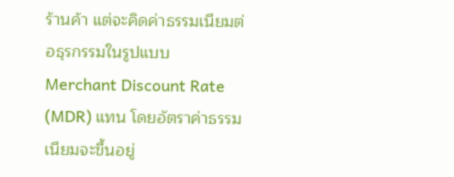ร้านค้า แต่จะคิดค่าธรรมเนียมต่อธุรกรรมในรูปแบบ Merchant Discount Rate (MDR) แทน โดยอัตราค่าธรรมเนียมจะขึ้นอยู่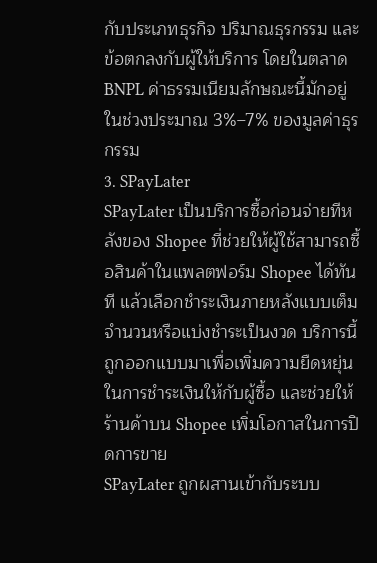กับประเภทธุรกิจ ปริมาณธุรกรรม และข้อตกลงกับผู้ให้บริการ โดยในตลาด BNPL ค่าธรรมเนียมลักษณะนี้มักอยู่ในช่วงประมาณ 3%–7% ของมูลค่าธุรกรรม
3. SPayLater
SPayLater เป็นบริการซื้อก่อนจ่ายทีหลังของ Shopee ที่ช่วยให้ผู้ใช้สามารถซื้อสินค้าในแพลตฟอร์ม Shopee ได้ทันที แล้วเลือกชำระเงินภายหลังแบบเต็มจำนวนหรือแบ่งชำระเป็นงวด บริการนี้ถูกออกแบบมาเพื่อเพิ่มความยืดหยุ่นในการชำระเงินให้กับผู้ซื้อ และช่วยให้ร้านค้าบน Shopee เพิ่มโอกาสในการปิดการขาย
SPayLater ถูกผสานเข้ากับระบบ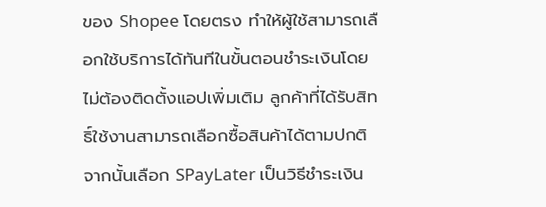ของ Shopee โดยตรง ทำให้ผู้ใช้สามารถเลือกใช้บริการได้ทันทีในขั้นตอนชำระเงินโดยไม่ต้องติดตั้งแอปเพิ่มเติม ลูกค้าที่ได้รับสิทธิ์ใช้งานสามารถเลือกซื้อสินค้าได้ตามปกติ จากนั้นเลือก SPayLater เป็นวิธีชำระเงิน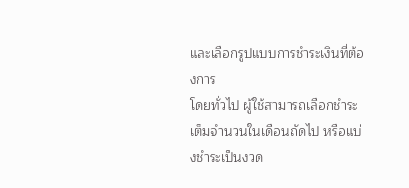และเลือกรูปแบบการชำระเงินที่ต้องการ
โดยทั่วไป ผู้ใช้สามารถเลือกชำระเต็มจำนวนในเดือนถัดไป หรือแบ่งชำระเป็นงวด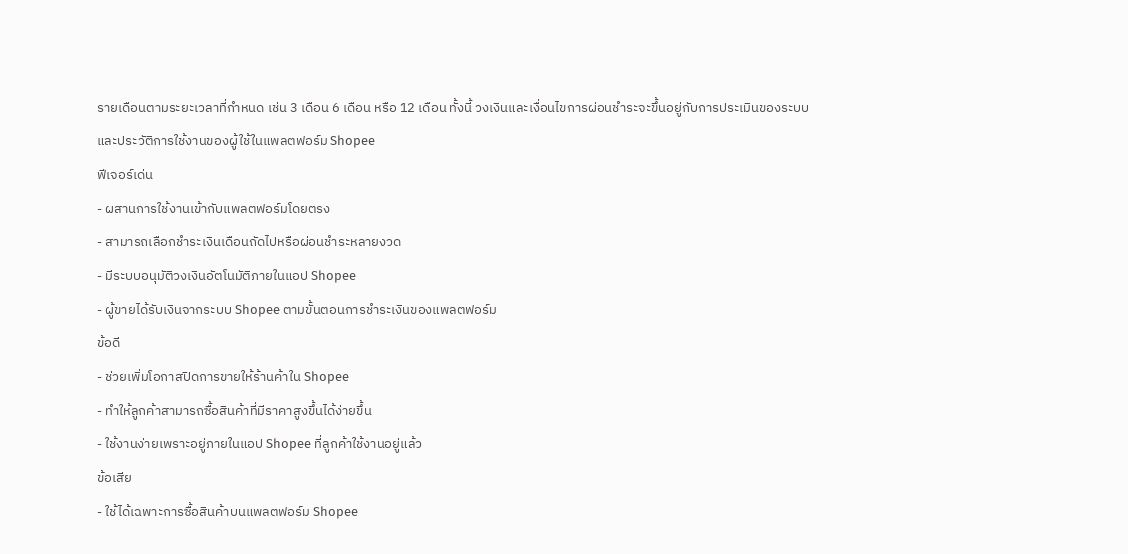รายเดือนตามระยะเวลาที่กำหนด เช่น 3 เดือน 6 เดือน หรือ 12 เดือน ทั้งนี้ วงเงินและเงื่อนไขการผ่อนชำระจะขึ้นอยู่กับการประเมินของระบบและประวัติการใช้งานของผู้ใช้ในแพลตฟอร์ม Shopee
ฟีเจอร์เด่น
- ผสานการใช้งานเข้ากับแพลตฟอร์มโดยตรง
- สามารถเลือกชำระเงินเดือนถัดไปหรือผ่อนชำระหลายงวด
- มีระบบอนุมัติวงเงินอัตโนมัติภายในแอป Shopee
- ผู้ขายได้รับเงินจากระบบ Shopee ตามขั้นตอนการชำระเงินของแพลตฟอร์ม
ข้อดี
- ช่วยเพิ่มโอกาสปิดการขายให้ร้านค้าใน Shopee
- ทำให้ลูกค้าสามารถซื้อสินค้าที่มีราคาสูงขึ้นได้ง่ายขึ้น
- ใช้งานง่ายเพราะอยู่ภายในแอป Shopee ที่ลูกค้าใช้งานอยู่แล้ว
ข้อเสีย
- ใช้ได้เฉพาะการซื้อสินค้าบนแพลตฟอร์ม Shopee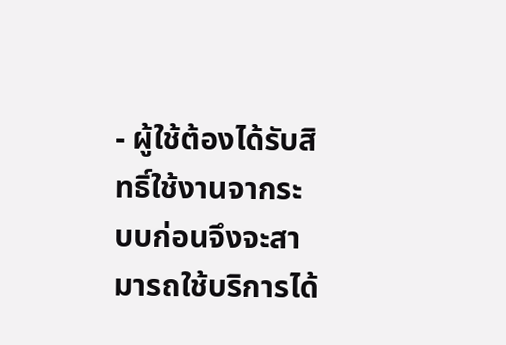- ผู้ใช้ต้องได้รับสิทธิ์ใช้งานจากระบบก่อนจึงจะสามารถใช้บริการได้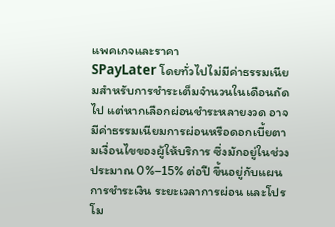แพคเกจและราคา
SPayLater โดยทั่วไปไม่มีค่าธรรมเนียมสำหรับการชำระเต็มจำนวนในเดือนถัดไป แต่หากเลือกผ่อนชำระหลายงวด อาจมีค่าธรรมเนียมการผ่อนหรือดอกเบี้ยตามเงื่อนไขของผู้ให้บริการ ซึ่งมักอยู่ในช่วงประมาณ 0%–15% ต่อปี ขึ้นอยู่กับแผนการชำระเงิน ระยะเวลาการผ่อน และโปรโม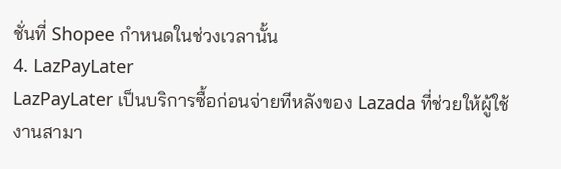ชั่นที่ Shopee กำหนดในช่วงเวลานั้น
4. LazPayLater
LazPayLater เป็นบริการซื้อก่อนจ่ายทีหลังของ Lazada ที่ช่วยให้ผู้ใช้งานสามา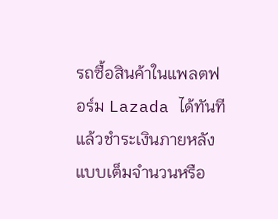รถซื้อสินค้าในแพลตฟอร์ม Lazada ได้ทันที แล้วชำระเงินภายหลังแบบเต็มจำนวนหรือ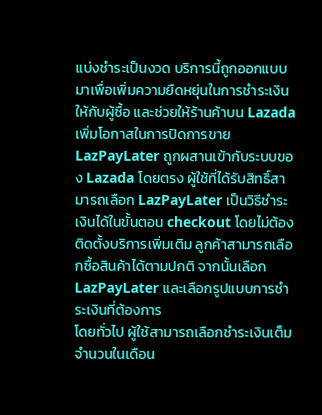แบ่งชำระเป็นงวด บริการนี้ถูกออกแบบมาเพื่อเพิ่มความยืดหยุ่นในการชำระเงินให้กับผู้ซื้อ และช่วยให้ร้านค้าบน Lazada เพิ่มโอกาสในการปิดการขาย
LazPayLater ถูกผสานเข้ากับระบบของ Lazada โดยตรง ผู้ใช้ที่ได้รับสิทธิ์สามารถเลือก LazPayLater เป็นวิธีชำระเงินได้ในขั้นตอน checkout โดยไม่ต้องติดตั้งบริการเพิ่มเติม ลูกค้าสามารถเลือกซื้อสินค้าได้ตามปกติ จากนั้นเลือก LazPayLater และเลือกรูปแบบการชำระเงินที่ต้องการ
โดยทั่วไป ผู้ใช้สามารถเลือกชำระเงินเต็มจำนวนในเดือน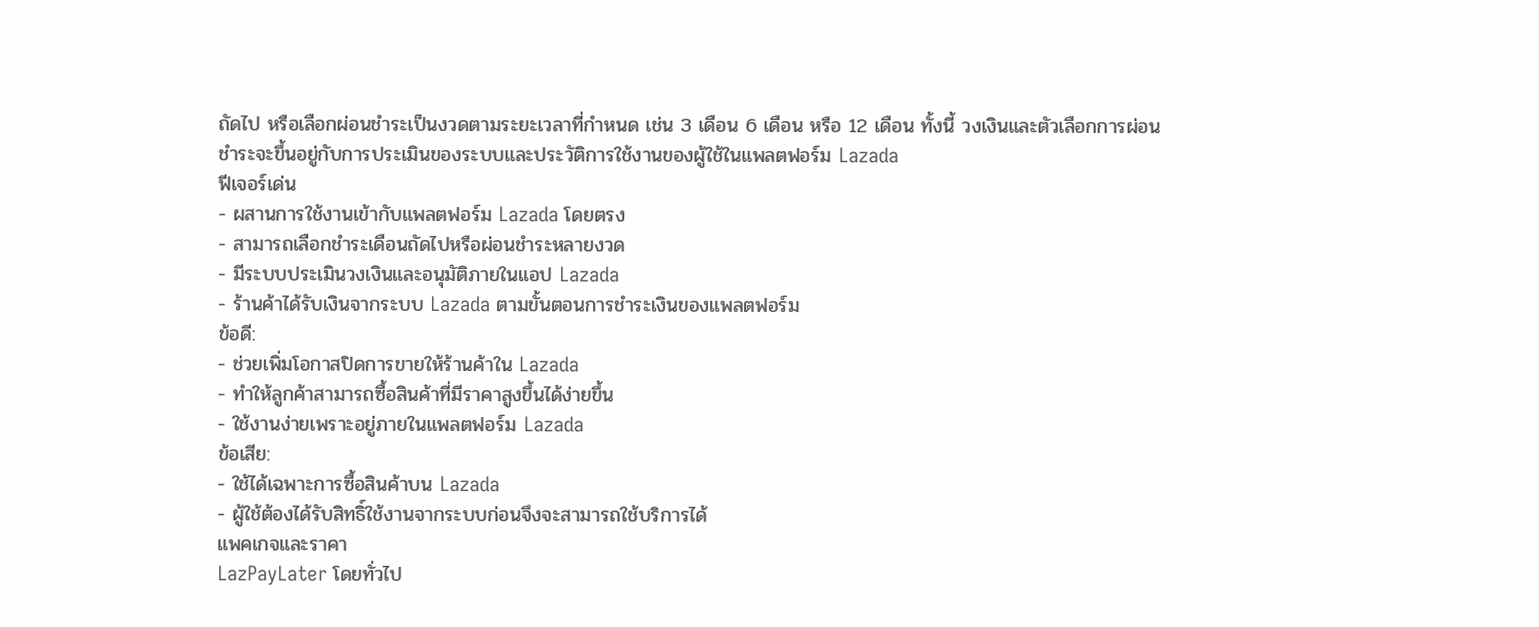ถัดไป หรือเลือกผ่อนชำระเป็นงวดตามระยะเวลาที่กำหนด เช่น 3 เดือน 6 เดือน หรือ 12 เดือน ทั้งนี้ วงเงินและตัวเลือกการผ่อนชำระจะขึ้นอยู่กับการประเมินของระบบและประวัติการใช้งานของผู้ใช้ในแพลตฟอร์ม Lazada
ฟีเจอร์เด่น
- ผสานการใช้งานเข้ากับแพลตฟอร์ม Lazada โดยตรง
- สามารถเลือกชำระเดือนถัดไปหรือผ่อนชำระหลายงวด
- มีระบบประเมินวงเงินและอนุมัติภายในแอป Lazada
- ร้านค้าได้รับเงินจากระบบ Lazada ตามขั้นตอนการชำระเงินของแพลตฟอร์ม
ข้อดี:
- ช่วยเพิ่มโอกาสปิดการขายให้ร้านค้าใน Lazada
- ทำให้ลูกค้าสามารถซื้อสินค้าที่มีราคาสูงขึ้นได้ง่ายขึ้น
- ใช้งานง่ายเพราะอยู่ภายในแพลตฟอร์ม Lazada
ข้อเสีย:
- ใช้ได้เฉพาะการซื้อสินค้าบน Lazada
- ผู้ใช้ต้องได้รับสิทธิ์ใช้งานจากระบบก่อนจึงจะสามารถใช้บริการได้
แพคเกจและราคา
LazPayLater โดยทั่วไป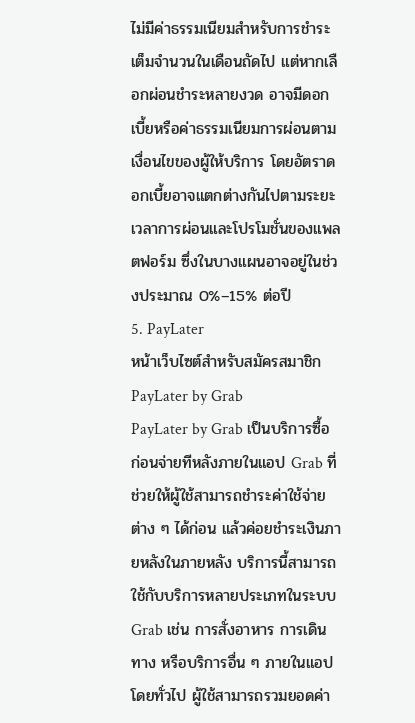ไม่มีค่าธรรมเนียมสำหรับการชำระเต็มจำนวนในเดือนถัดไป แต่หากเลือกผ่อนชำระหลายงวด อาจมีดอกเบี้ยหรือค่าธรรมเนียมการผ่อนตามเงื่อนไขของผู้ให้บริการ โดยอัตราดอกเบี้ยอาจแตกต่างกันไปตามระยะเวลาการผ่อนและโปรโมชั่นของแพลตฟอร์ม ซึ่งในบางแผนอาจอยู่ในช่วงประมาณ 0%–15% ต่อปี
5. PayLater
หน้าเว็บไซต์สำหรับสมัครสมาชิก PayLater by Grab
PayLater by Grab เป็นบริการซื้อก่อนจ่ายทีหลังภายในแอป Grab ที่ช่วยให้ผู้ใช้สามารถชำระค่าใช้จ่ายต่าง ๆ ได้ก่อน แล้วค่อยชำระเงินภายหลังในภายหลัง บริการนี้สามารถใช้กับบริการหลายประเภทในระบบ Grab เช่น การสั่งอาหาร การเดินทาง หรือบริการอื่น ๆ ภายในแอป
โดยทั่วไป ผู้ใช้สามารถรวมยอดค่า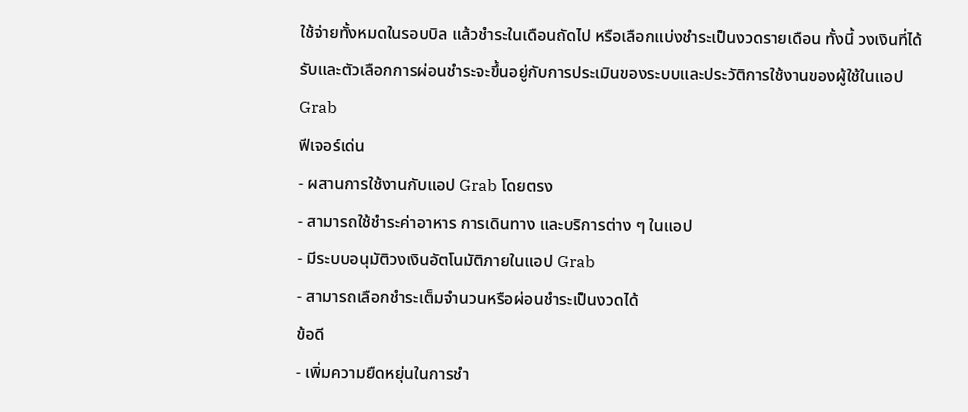ใช้จ่ายทั้งหมดในรอบบิล แล้วชำระในเดือนถัดไป หรือเลือกแบ่งชำระเป็นงวดรายเดือน ทั้งนี้ วงเงินที่ได้รับและตัวเลือกการผ่อนชำระจะขึ้นอยู่กับการประเมินของระบบและประวัติการใช้งานของผู้ใช้ในแอป Grab
ฟีเจอร์เด่น
- ผสานการใช้งานกับแอป Grab โดยตรง
- สามารถใช้ชำระค่าอาหาร การเดินทาง และบริการต่าง ๆ ในแอป
- มีระบบอนุมัติวงเงินอัตโนมัติภายในแอป Grab
- สามารถเลือกชำระเต็มจำนวนหรือผ่อนชำระเป็นงวดได้
ข้อดี
- เพิ่มความยืดหยุ่นในการชำ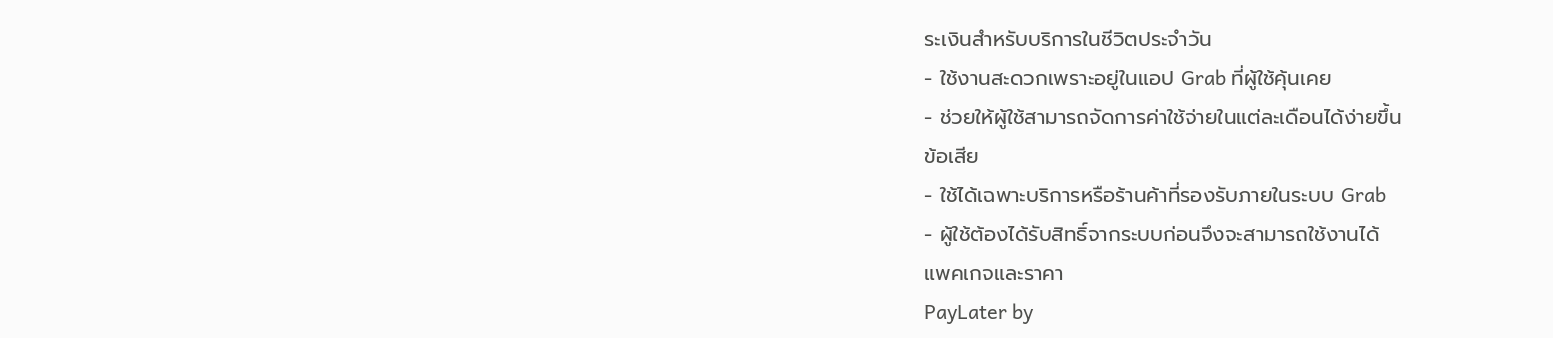ระเงินสำหรับบริการในชีวิตประจำวัน
- ใช้งานสะดวกเพราะอยู่ในแอป Grab ที่ผู้ใช้คุ้นเคย
- ช่วยให้ผู้ใช้สามารถจัดการค่าใช้จ่ายในแต่ละเดือนได้ง่ายขึ้น
ข้อเสีย
- ใช้ได้เฉพาะบริการหรือร้านค้าที่รองรับภายในระบบ Grab
- ผู้ใช้ต้องได้รับสิทธิ์จากระบบก่อนจึงจะสามารถใช้งานได้
แพคเกจและราคา
PayLater by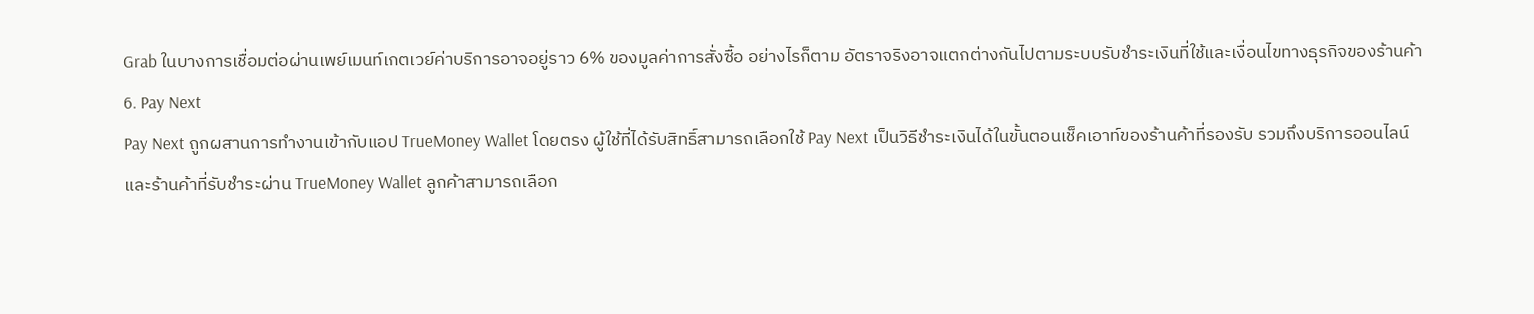Grab ในบางการเชื่อมต่อผ่านเพย์เมนท์เกตเวย์ค่าบริการอาจอยู่ราว 6% ของมูลค่าการสั่งซื้อ อย่างไรก็ตาม อัตราจริงอาจแตกต่างกันไปตามระบบรับชำระเงินที่ใช้และเงื่อนไขทางธุรกิจของร้านค้า
6. Pay Next
Pay Next ถูกผสานการทำงานเข้ากับแอป TrueMoney Wallet โดยตรง ผู้ใช้ที่ได้รับสิทธิ์สามารถเลือกใช้ Pay Next เป็นวิธีชำระเงินได้ในขั้นตอนเช็คเอาท์ของร้านค้าที่รองรับ รวมถึงบริการออนไลน์และร้านค้าที่รับชำระผ่าน TrueMoney Wallet ลูกค้าสามารถเลือก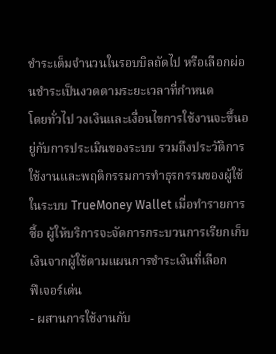ชำระเต็มจำนวนในรอบบิลถัดไป หรือเลือกผ่อนชำระเป็นงวดตามระยะเวลาที่กำหนด
โดยทั่วไป วงเงินและเงื่อนไขการใช้งานจะขึ้นอยู่กับการประเมินของระบบ รวมถึงประวัติการใช้งานและพฤติกรรมการทำธุรกรรมของผู้ใช้ในระบบ TrueMoney Wallet เมื่อทำรายการซื้อ ผู้ให้บริการจะจัดการกระบวนการเรียกเก็บเงินจากผู้ใช้ตามแผนการชำระเงินที่เลือก
ฟีเจอร์เด่น
- ผสานการใช้งานกับ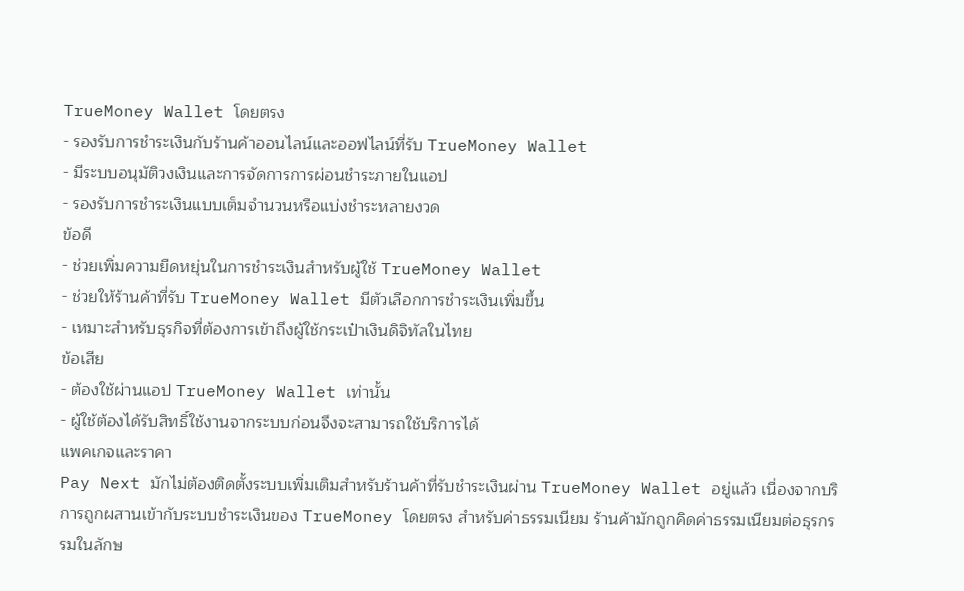TrueMoney Wallet โดยตรง
- รองรับการชำระเงินกับร้านค้าออนไลน์และออฟไลน์ที่รับ TrueMoney Wallet
- มีระบบอนุมัติวงเงินและการจัดการการผ่อนชำระภายในแอป
- รองรับการชำระเงินแบบเต็มจำนวนหรือแบ่งชำระหลายงวด
ข้อดี
- ช่วยเพิ่มความยืดหยุ่นในการชำระเงินสำหรับผู้ใช้ TrueMoney Wallet
- ช่วยให้ร้านค้าที่รับ TrueMoney Wallet มีตัวเลือกการชำระเงินเพิ่มขึ้น
- เหมาะสำหรับธุรกิจที่ต้องการเข้าถึงผู้ใช้กระเป๋าเงินดิจิทัลในไทย
ข้อเสีย
- ต้องใช้ผ่านแอป TrueMoney Wallet เท่านั้น
- ผู้ใช้ต้องได้รับสิทธิ์ใช้งานจากระบบก่อนจึงจะสามารถใช้บริการได้
แพคเกจและราคา
Pay Next มักไม่ต้องติดตั้งระบบเพิ่มเติมสำหรับร้านค้าที่รับชำระเงินผ่าน TrueMoney Wallet อยู่แล้ว เนื่องจากบริการถูกผสานเข้ากับระบบชำระเงินของ TrueMoney โดยตรง สำหรับค่าธรรมเนียม ร้านค้ามักถูกคิดค่าธรรมเนียมต่อธุรกรรมในลักษ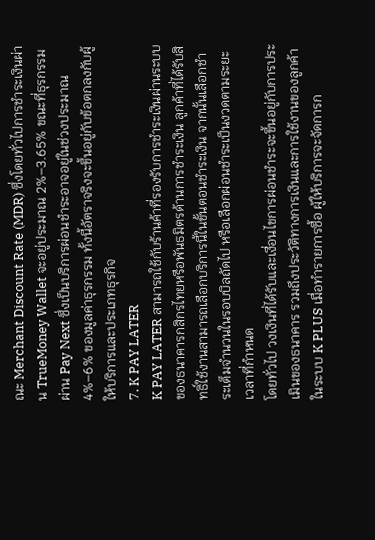ณะ Merchant Discount Rate (MDR) ซึ่งโดยทั่วไปการชำระเงินผ่าน TrueMoney Wallet จะอยู่ประมาณ 2%–3.65% ขณะที่ธุรกรรมผ่าน Pay Next ซึ่งเป็นบริการผ่อนชำระอาจอยู่ในช่วงประมาณ 4%–6% ของมูลค่าธุรกรรม ทั้งนี้อัตราจริงจะขึ้นอยู่กับข้อตกลงกับผู้ให้บริการและประเภทธุรกิจ
7. K PAY LATER
K PAY LATER สามารถใช้กับร้านค้าที่รองรับการชำระเงินผ่านระบบของธนาคารกสิกรไทยหรือพันธมิตรด้านการชำระเงิน ลูกค้าที่ได้รับสิทธิ์ใช้งานสามารถเลือกบริการนี้ในขั้นตอนชำระเงิน จากนั้นเลือกชำระเต็มจำนวนในรอบบิลถัดไป หรือเลือกผ่อนชำระเป็นงวดตามระยะเวลาที่กำหนด
โดยทั่วไป วงเงินที่ได้รับและเงื่อนไขการผ่อนชำระจะขึ้นอยู่กับการประเมินของธนาคาร รวมถึงประวัติทางการเงินและการใช้งานของลูกค้าในระบบ K PLUS เมื่อทำรายการซื้อ ผู้ให้บริการจะจัดการก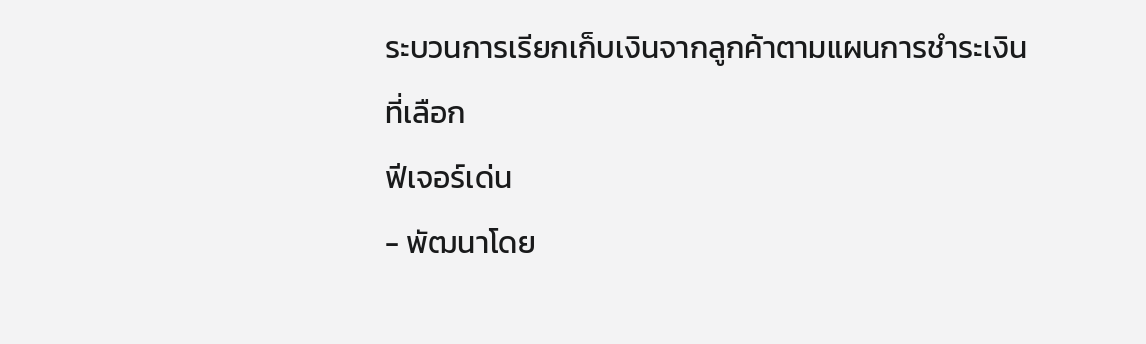ระบวนการเรียกเก็บเงินจากลูกค้าตามแผนการชำระเงินที่เลือก
ฟีเจอร์เด่น
- พัฒนาโดย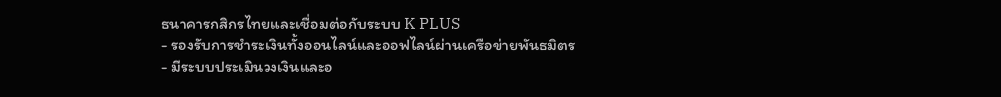ธนาคารกสิกรไทยและเชื่อมต่อกับระบบ K PLUS
- รองรับการชำระเงินทั้งออนไลน์และออฟไลน์ผ่านเครือข่ายพันธมิตร
- มีระบบประเมินวงเงินและอ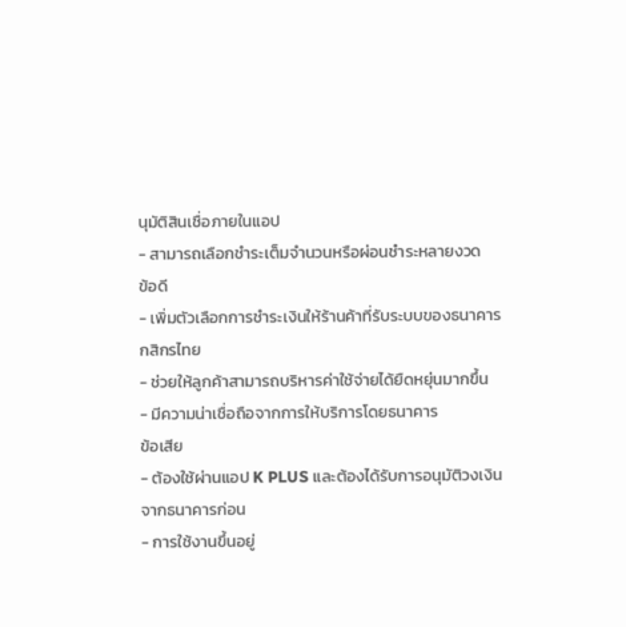นุมัติสินเชื่อภายในแอป
- สามารถเลือกชำระเต็มจำนวนหรือผ่อนชำระหลายงวด
ข้อดี
- เพิ่มตัวเลือกการชำระเงินให้ร้านค้าที่รับระบบของธนาคารกสิกรไทย
- ช่วยให้ลูกค้าสามารถบริหารค่าใช้จ่ายได้ยืดหยุ่นมากขึ้น
- มีความน่าเชื่อถือจากการให้บริการโดยธนาคาร
ข้อเสีย
- ต้องใช้ผ่านแอป K PLUS และต้องได้รับการอนุมัติวงเงินจากธนาคารก่อน
- การใช้งานขึ้นอยู่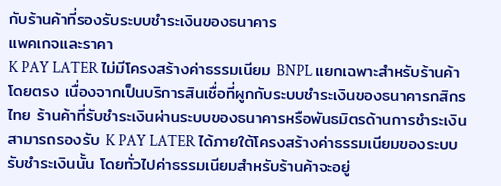กับร้านค้าที่รองรับระบบชำระเงินของธนาคาร
แพคเกจและราคา
K PAY LATER ไม่มีโครงสร้างค่าธรรมเนียม BNPL แยกเฉพาะสำหรับร้านค้าโดยตรง เนื่องจากเป็นบริการสินเชื่อที่ผูกกับระบบชำระเงินของธนาคารกสิกรไทย ร้านค้าที่รับชำระเงินผ่านระบบของธนาคารหรือพันธมิตรด้านการชำระเงินสามารถรองรับ K PAY LATER ได้ภายใต้โครงสร้างค่าธรรมเนียมของระบบรับชำระเงินนั้น โดยทั่วไปค่าธรรมเนียมสำหรับร้านค้าจะอยู่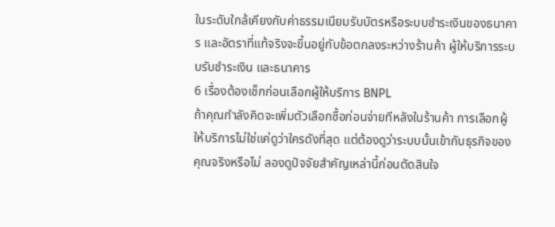ในระดับใกล้เคียงกับค่าธรรมเนียมรับบัตรหรือระบบชำระเงินของธนาคาร และอัตราที่แท้จริงจะขึ้นอยู่กับข้อตกลงระหว่างร้านค้า ผู้ให้บริการระบบรับชำระเงิน และธนาคาร
6 เรื่องต้องเช็กก่อนเลือกผู้ให้บริการ BNPL
ถ้าคุณกำลังคิดจะเพิ่มตัวเลือกซื้อก่อนจ่ายทีหลังในร้านค้า การเลือกผู้ให้บริการไม่ใช่แค่ดูว่าใครดังที่สุด แต่ต้องดูว่าระบบนั้นเข้ากับธุรกิจของคุณจริงหรือไม่ ลองดูปัจจัยสำคัญเหล่านี้ก่อนตัดสินใจ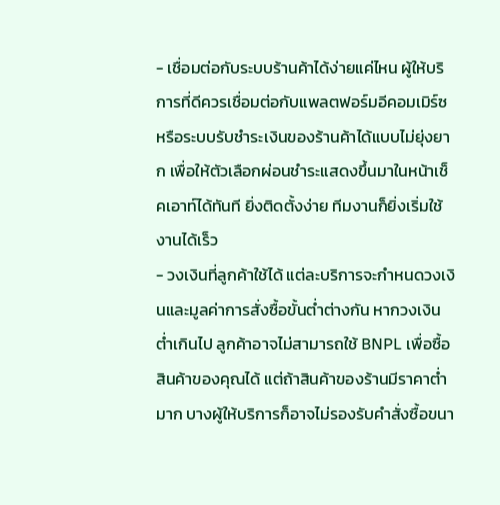- เชื่อมต่อกับระบบร้านค้าได้ง่ายแค่ไหน ผู้ให้บริการที่ดีควรเชื่อมต่อกับแพลตฟอร์มอีคอมเมิร์ซหรือระบบรับชำระเงินของร้านค้าได้แบบไม่ยุ่งยาก เพื่อให้ตัวเลือกผ่อนชำระแสดงขึ้นมาในหน้าเช็คเอาท์ได้ทันที ยิ่งติดตั้งง่าย ทีมงานก็ยิ่งเริ่มใช้งานได้เร็ว
- วงเงินที่ลูกค้าใช้ได้ แต่ละบริการจะกำหนดวงเงินและมูลค่าการสั่งซื้อขั้นต่ำต่างกัน หากวงเงินต่ำเกินไป ลูกค้าอาจไม่สามารถใช้ BNPL เพื่อซื้อสินค้าของคุณได้ แต่ถ้าสินค้าของร้านมีราคาต่ำมาก บางผู้ให้บริการก็อาจไม่รองรับคำสั่งซื้อขนา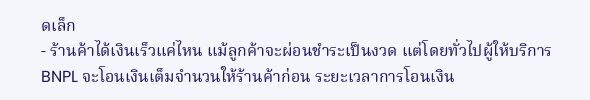ดเล็ก
- ร้านค้าได้เงินเร็วแค่ไหน แม้ลูกค้าจะผ่อนชำระเป็นงวด แต่โดยทั่วไปผู้ให้บริการ BNPL จะโอนเงินเต็มจำนวนให้ร้านค้าก่อน ระยะเวลาการโอนเงิน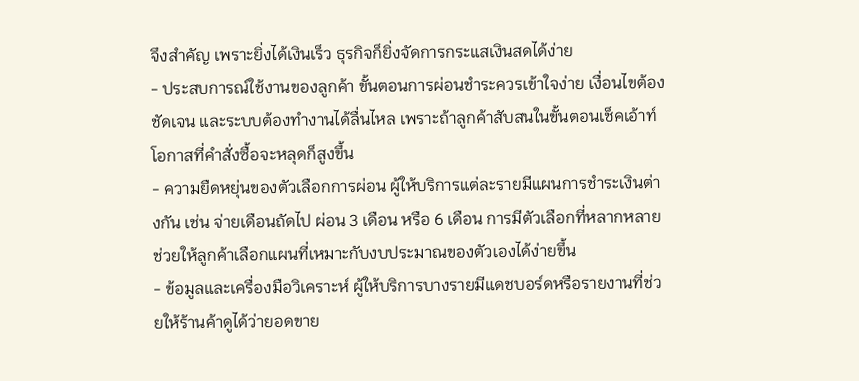จึงสำคัญ เพราะยิ่งได้เงินเร็ว ธุรกิจก็ยิ่งจัดการกระแสเงินสดได้ง่าย
- ประสบการณ์ใช้งานของลูกค้า ขั้นตอนการผ่อนชำระควรเข้าใจง่าย เงื่อนไขต้องชัดเจน และระบบต้องทำงานได้ลื่นไหล เพราะถ้าลูกค้าสับสนในขั้นตอนเช็คเอ้าท์ โอกาสที่คำสั่งซื้อจะหลุดก็สูงขึ้น
- ความยืดหยุ่นของตัวเลือกการผ่อน ผู้ให้บริการแต่ละรายมีแผนการชำระเงินต่างกัน เช่น จ่ายเดือนถัดไป ผ่อน 3 เดือน หรือ 6 เดือน การมีตัวเลือกที่หลากหลายช่วยให้ลูกค้าเลือกแผนที่เหมาะกับงบประมาณของตัวเองได้ง่ายขึ้น
- ข้อมูลและเครื่องมือวิเคราะห์ ผู้ให้บริการบางรายมีแดชบอร์ดหรือรายงานที่ช่วยให้ร้านค้าดูได้ว่ายอดขาย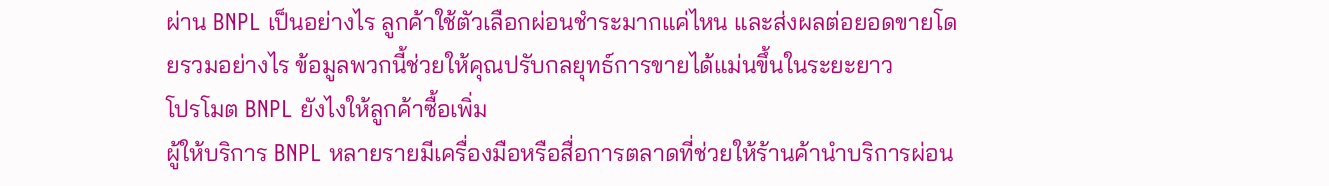ผ่าน BNPL เป็นอย่างไร ลูกค้าใช้ตัวเลือกผ่อนชำระมากแค่ไหน และส่งผลต่อยอดขายโดยรวมอย่างไร ข้อมูลพวกนี้ช่วยให้คุณปรับกลยุทธ์การขายได้แม่นขึ้นในระยะยาว
โปรโมต BNPL ยังไงให้ลูกค้าซื้อเพิ่ม
ผู้ให้บริการ BNPL หลายรายมีเครื่องมือหรือสื่อการตลาดที่ช่วยให้ร้านค้านำบริการผ่อน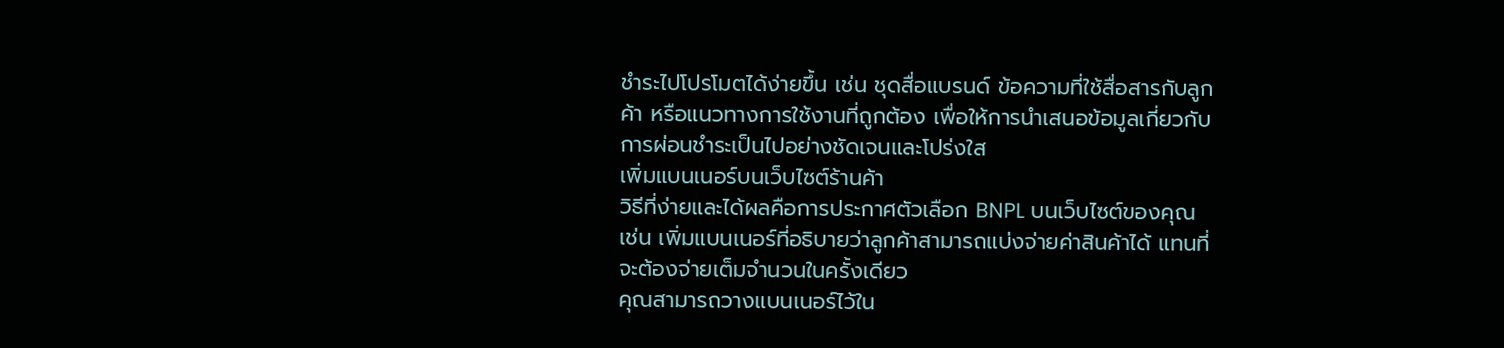ชำระไปโปรโมตได้ง่ายขึ้น เช่น ชุดสื่อแบรนด์ ข้อความที่ใช้สื่อสารกับลูกค้า หรือแนวทางการใช้งานที่ถูกต้อง เพื่อให้การนำเสนอข้อมูลเกี่ยวกับการผ่อนชำระเป็นไปอย่างชัดเจนและโปร่งใส
เพิ่มแบนเนอร์บนเว็บไซต์ร้านค้า
วิธีที่ง่ายและได้ผลคือการประกาศตัวเลือก BNPL บนเว็บไซต์ของคุณ เช่น เพิ่มแบนเนอร์ที่อธิบายว่าลูกค้าสามารถแบ่งจ่ายค่าสินค้าได้ แทนที่จะต้องจ่ายเต็มจำนวนในครั้งเดียว
คุณสามารถวางแบนเนอร์ไว้ใน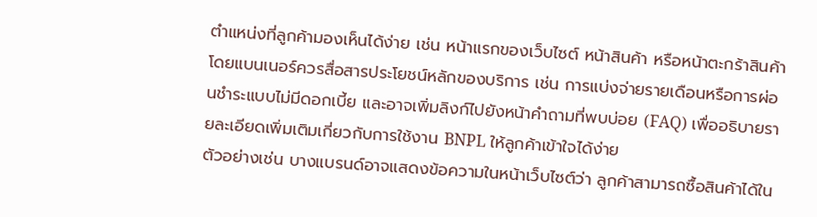ตำแหน่งที่ลูกค้ามองเห็นได้ง่าย เช่น หน้าแรกของเว็บไซต์ หน้าสินค้า หรือหน้าตะกร้าสินค้า โดยแบนเนอร์ควรสื่อสารประโยชน์หลักของบริการ เช่น การแบ่งจ่ายรายเดือนหรือการผ่อนชำระแบบไม่มีดอกเบี้ย และอาจเพิ่มลิงก์ไปยังหน้าคำถามที่พบบ่อย (FAQ) เพื่ออธิบายรายละเอียดเพิ่มเติมเกี่ยวกับการใช้งาน BNPL ให้ลูกค้าเข้าใจได้ง่าย
ตัวอย่างเช่น บางแบรนด์อาจแสดงข้อความในหน้าเว็บไซต์ว่า ลูกค้าสามารถซื้อสินค้าได้ใน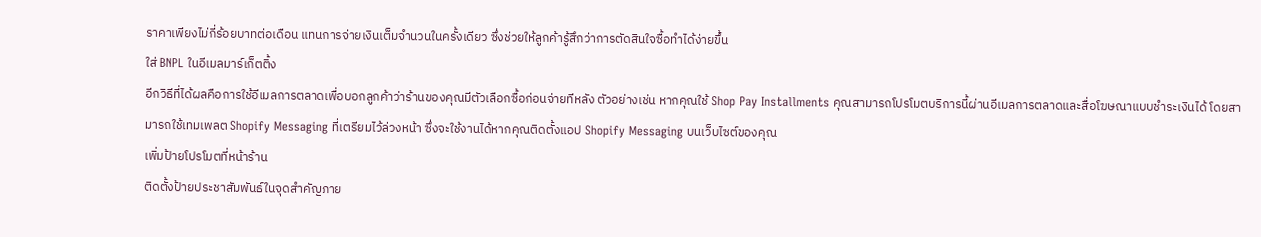ราคาเพียงไม่กี่ร้อยบาทต่อเดือน แทนการจ่ายเงินเต็มจำนวนในครั้งเดียว ซึ่งช่วยให้ลูกค้ารู้สึกว่าการตัดสินใจซื้อทำได้ง่ายขึ้น
ใส่ BNPL ในอีเมลมาร์เก็ตติ้ง
อีกวิธีที่ได้ผลคือการใช้อีเมลการตลาดเพื่อบอกลูกค้าว่าร้านของคุณมีตัวเลือกซื้อก่อนจ่ายทีหลัง ตัวอย่างเช่น หากคุณใช้ Shop Pay Installments คุณสามารถโปรโมตบริการนี้ผ่านอีเมลการตลาดและสื่อโฆษณาแบบชำระเงินได้ โดยสามารถใช้เทมเพลต Shopify Messaging ที่เตรียมไว้ล่วงหน้า ซึ่งจะใช้งานได้หากคุณติดตั้งแอป Shopify Messaging บนเว็บไซต์ของคุณ
เพิ่มป้ายโปรโมตที่หน้าร้าน
ติดตั้งป้ายประชาสัมพันธ์ในจุดสำคัญภาย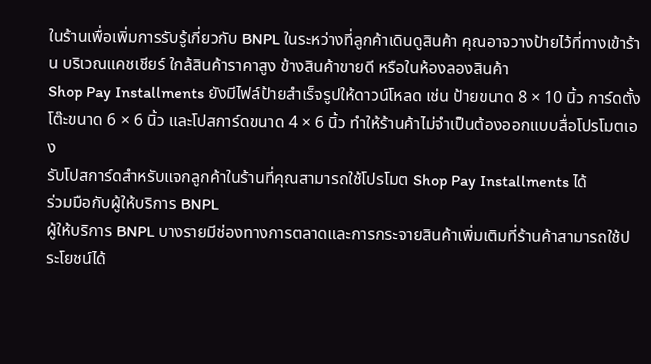ในร้านเพื่อเพิ่มการรับรู้เกี่ยวกับ BNPL ในระหว่างที่ลูกค้าเดินดูสินค้า คุณอาจวางป้ายไว้ที่ทางเข้าร้าน บริเวณแคชเชียร์ ใกล้สินค้าราคาสูง ข้างสินค้าขายดี หรือในห้องลองสินค้า
Shop Pay Installments ยังมีไฟล์ป้ายสำเร็จรูปให้ดาวน์โหลด เช่น ป้ายขนาด 8 × 10 นิ้ว การ์ดตั้งโต๊ะขนาด 6 × 6 นิ้ว และโปสการ์ดขนาด 4 × 6 นิ้ว ทำให้ร้านค้าไม่จำเป็นต้องออกแบบสื่อโปรโมตเอง
รับโปสการ์ดสำหรับแจกลูกค้าในร้านที่คุณสามารถใช้โปรโมต Shop Pay Installments ได้
ร่วมมือกับผู้ให้บริการ BNPL
ผู้ให้บริการ BNPL บางรายมีช่องทางการตลาดและการกระจายสินค้าเพิ่มเติมที่ร้านค้าสามารถใช้ประโยชน์ได้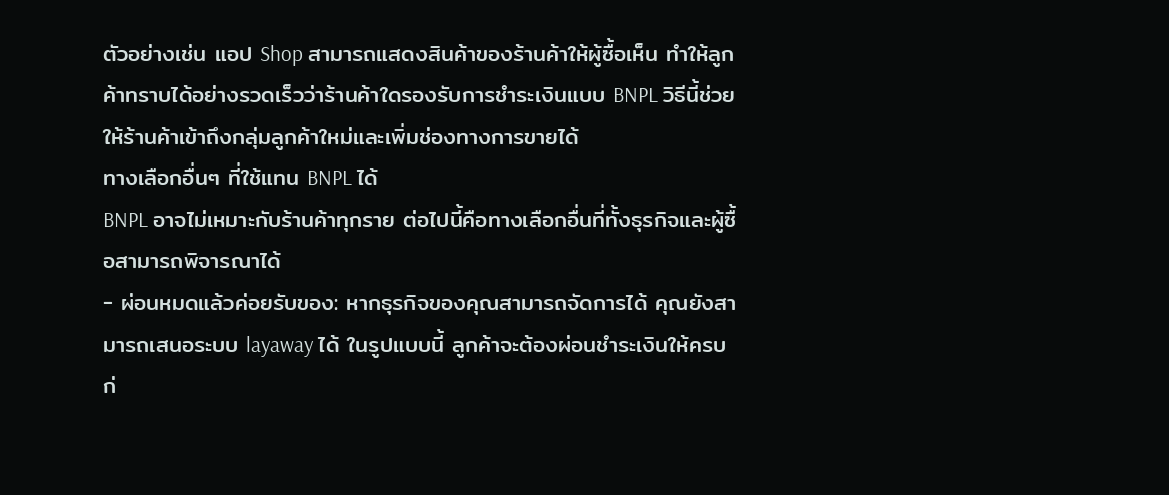ตัวอย่างเช่น แอป Shop สามารถแสดงสินค้าของร้านค้าให้ผู้ซื้อเห็น ทำให้ลูกค้าทราบได้อย่างรวดเร็วว่าร้านค้าใดรองรับการชำระเงินแบบ BNPL วิธีนี้ช่วยให้ร้านค้าเข้าถึงกลุ่มลูกค้าใหม่และเพิ่มช่องทางการขายได้
ทางเลือกอื่นๆ ที่ใช้แทน BNPL ได้
BNPL อาจไม่เหมาะกับร้านค้าทุกราย ต่อไปนี้คือทางเลือกอื่นที่ทั้งธุรกิจและผู้ซื้อสามารถพิจารณาได้
- ผ่อนหมดแล้วค่อยรับของ: หากธุรกิจของคุณสามารถจัดการได้ คุณยังสามารถเสนอระบบ layaway ได้ ในรูปแบบนี้ ลูกค้าจะต้องผ่อนชำระเงินให้ครบก่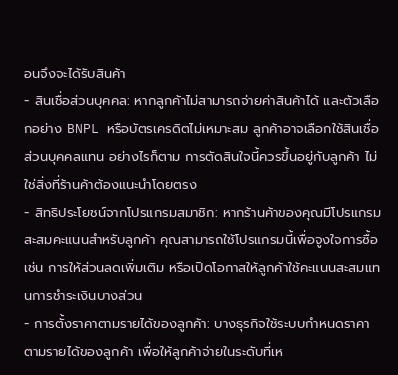อนจึงจะได้รับสินค้า
- สินเชื่อส่วนบุคคล: หากลูกค้าไม่สามารถจ่ายค่าสินค้าได้ และตัวเลือกอย่าง BNPL หรือบัตรเครดิตไม่เหมาะสม ลูกค้าอาจเลือกใช้สินเชื่อส่วนบุคคลแทน อย่างไรก็ตาม การตัดสินใจนี้ควรขึ้นอยู่กับลูกค้า ไม่ใช่สิ่งที่ร้านค้าต้องแนะนำโดยตรง
- สิทธิประโยชน์จากโปรแกรมสมาชิก: หากร้านค้าของคุณมีโปรแกรมสะสมคะแนนสำหรับลูกค้า คุณสามารถใช้โปรแกรมนี้เพื่อจูงใจการซื้อ เช่น การให้ส่วนลดเพิ่มเติม หรือเปิดโอกาสให้ลูกค้าใช้คะแนนสะสมแทนการชำระเงินบางส่วน
- การตั้งราคาตามรายได้ของลูกค้า: บางธุรกิจใช้ระบบกำหนดราคาตามรายได้ของลูกค้า เพื่อให้ลูกค้าจ่ายในระดับที่เห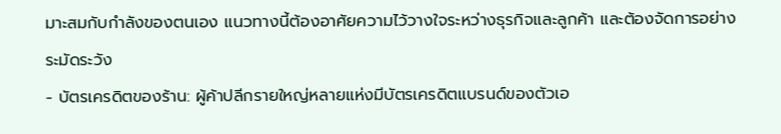มาะสมกับกำลังของตนเอง แนวทางนี้ต้องอาศัยความไว้วางใจระหว่างธุรกิจและลูกค้า และต้องจัดการอย่างระมัดระวัง
- บัตรเครดิตของร้าน: ผู้ค้าปลีกรายใหญ่หลายแห่งมีบัตรเครดิตแบรนด์ของตัวเอ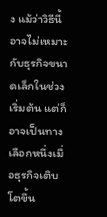ง แม้ว่าวิธีนี้อาจไม่เหมาะกับธุรกิจขนาดเล็กในช่วงเริ่มต้น แต่ก็อาจเป็นทางเลือกหนึ่งเมื่อธุรกิจเติบโตขึ้น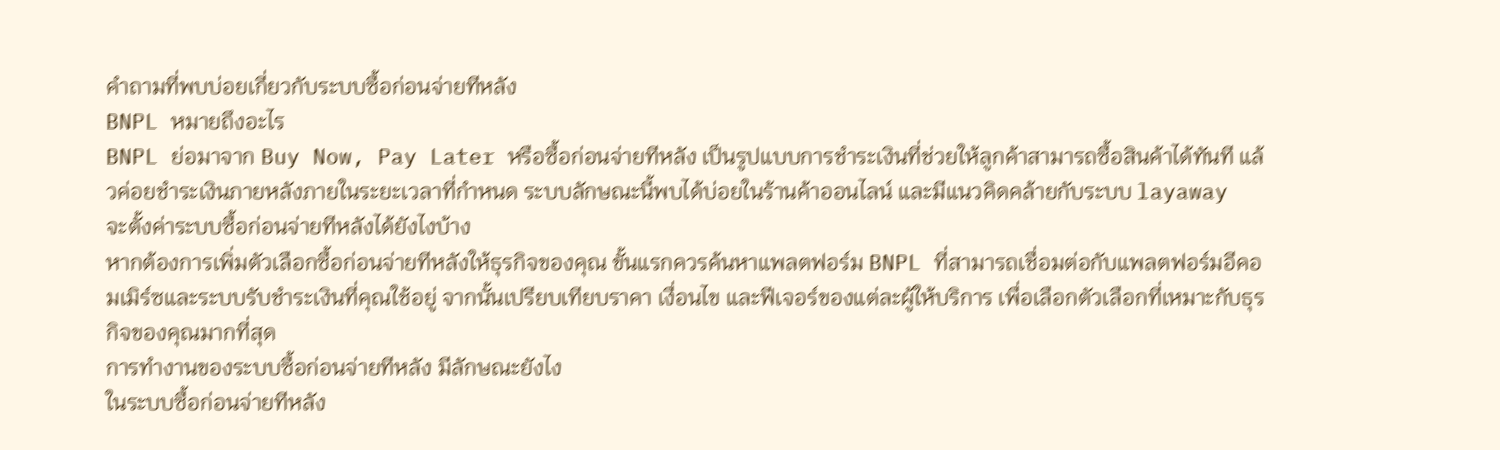คำถามที่พบบ่อยเกี่ยวกับระบบซื้อก่อนจ่ายทีหลัง
BNPL หมายถึงอะไร
BNPL ย่อมาจาก Buy Now, Pay Later หรือซื้อก่อนจ่ายทีหลัง เป็นรูปแบบการชำระเงินที่ช่วยให้ลูกค้าสามารถซื้อสินค้าได้ทันที แล้วค่อยชำระเงินภายหลังภายในระยะเวลาที่กำหนด ระบบลักษณะนี้พบได้บ่อยในร้านค้าออนไลน์ และมีแนวคิดคล้ายกับระบบ layaway
จะตั้งค่าระบบซื้อก่อนจ่ายทีหลังได้ยังไงบ้าง
หากต้องการเพิ่มตัวเลือกซื้อก่อนจ่ายทีหลังให้ธุรกิจของคุณ ขั้นแรกควรค้นหาแพลตฟอร์ม BNPL ที่สามารถเชื่อมต่อกับแพลตฟอร์มอีคอมเมิร์ซและระบบรับชำระเงินที่คุณใช้อยู่ จากนั้นเปรียบเทียบราคา เงื่อนไข และฟีเจอร์ของแต่ละผู้ให้บริการ เพื่อเลือกตัวเลือกที่เหมาะกับธุรกิจของคุณมากที่สุด
การทำงานของระบบซื้อก่อนจ่ายทีหลัง มีลักษณะยังไง
ในระบบซื้อก่อนจ่ายทีหลัง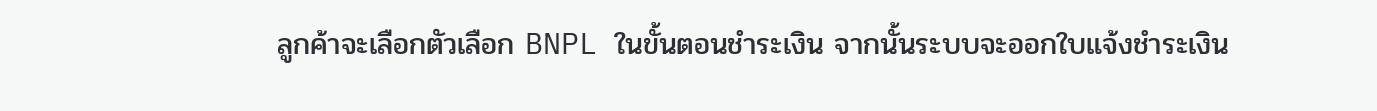ลูกค้าจะเลือกตัวเลือก BNPL ในขั้นตอนชำระเงิน จากนั้นระบบจะออกใบแจ้งชำระเงิน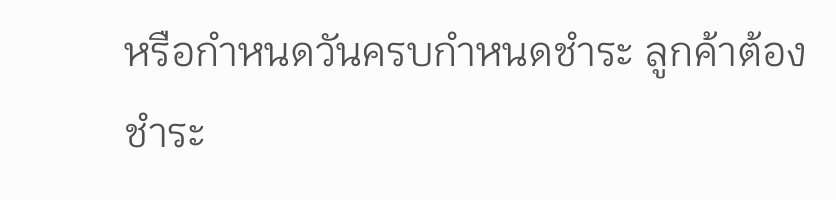หรือกำหนดวันครบกำหนดชำระ ลูกค้าต้องชำระ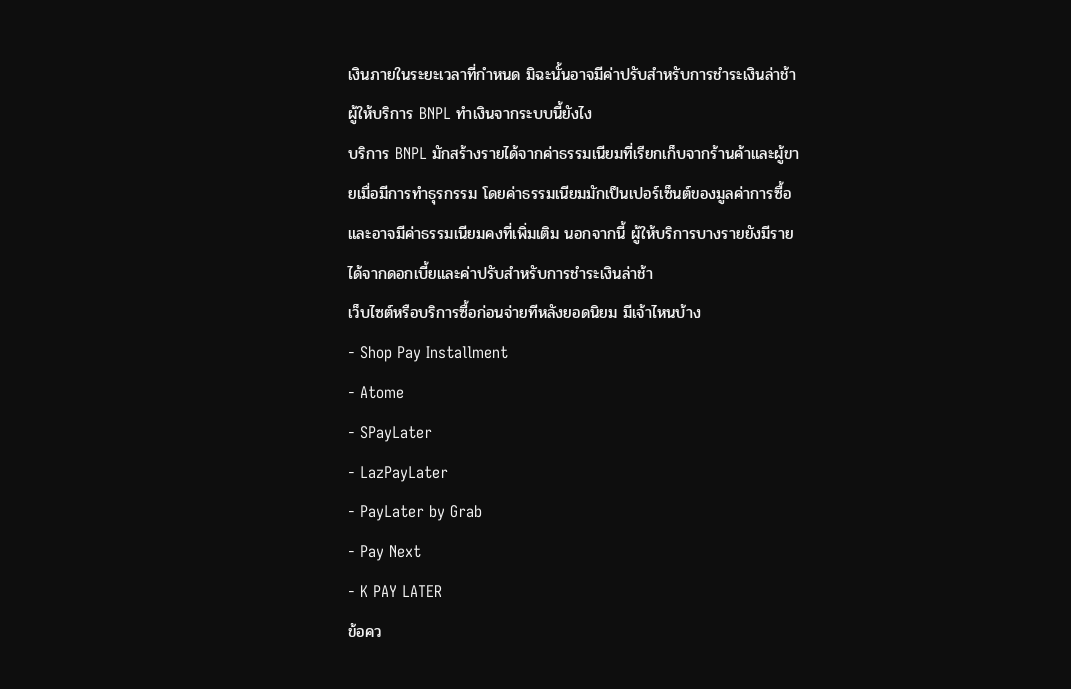เงินภายในระยะเวลาที่กำหนด มิฉะนั้นอาจมีค่าปรับสำหรับการชำระเงินล่าช้า
ผู้ให้บริการ BNPL ทำเงินจากระบบนี้ยังไง
บริการ BNPL มักสร้างรายได้จากค่าธรรมเนียมที่เรียกเก็บจากร้านค้าและผู้ขายเมื่อมีการทำธุรกรรม โดยค่าธรรมเนียมมักเป็นเปอร์เซ็นต์ของมูลค่าการซื้อ และอาจมีค่าธรรมเนียมคงที่เพิ่มเติม นอกจากนี้ ผู้ให้บริการบางรายยังมีรายได้จากดอกเบี้ยและค่าปรับสำหรับการชำระเงินล่าช้า
เว็บไซต์หรือบริการซื้อก่อนจ่ายทีหลังยอดนิยม มีเจ้าไหนบ้าง
- Shop Pay Installment
- Atome
- SPayLater
- LazPayLater
- PayLater by Grab
- Pay Next
- K PAY LATER
ข้อคว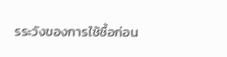รระวังของการใช้ซื้อก่อน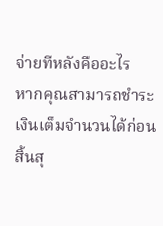จ่ายทีหลังคืออะไร
หากคุณสามารถชำระเงินเต็มจำนวนได้ก่อนสิ้นสุ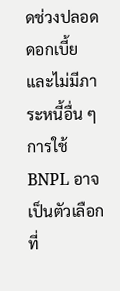ดช่วงปลอดดอกเบี้ย และไม่มีภาระหนี้อื่น ๆ การใช้ BNPL อาจเป็นตัวเลือกที่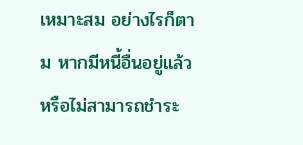เหมาะสม อย่างไรก็ตาม หากมีหนี้อื่นอยู่แล้ว หรือไม่สามารถชำระ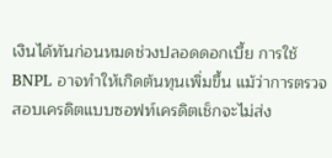เงินได้ทันก่อนหมดช่วงปลอดดอกเบี้ย การใช้ BNPL อาจทำให้เกิดต้นทุนเพิ่มขึ้น แม้ว่าการตรวจสอบเครดิตแบบซอฟท์เครดิตเช็กจะไม่ส่ง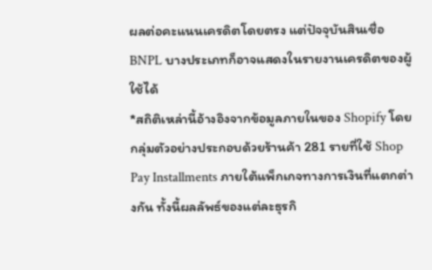ผลต่อคะแนนเครดิตโดยตรง แต่ปัจจุบันสินเชื่อ BNPL บางประเภทก็อาจแสดงในรายงานเครดิตของผู้ใช้ได้
*สถิติเหล่านี้อ้างอิงจากข้อมูลภายในของ Shopify โดยกลุ่มตัวอย่างประกอบด้วยร้านค้า 281 รายที่ใช้ Shop Pay Installments ภายใต้แพ็กเกจทางการเงินที่แตกต่างกัน ทั้งนี้ผลลัพธ์ของแต่ละธุรกิ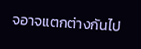จอาจแตกต่างกันไป